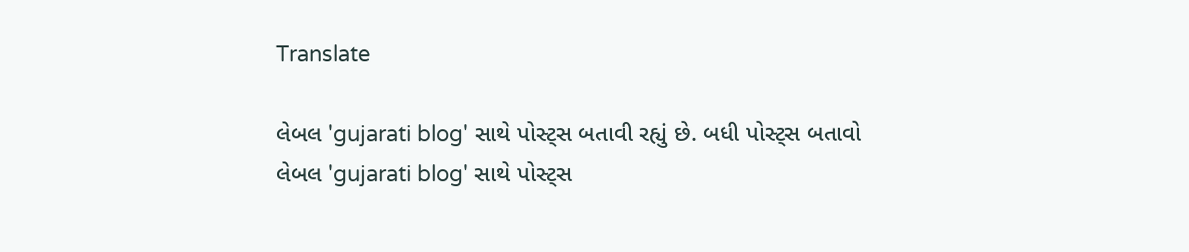Translate

લેબલ 'gujarati blog' સાથે પોસ્ટ્સ બતાવી રહ્યું છે. બધી પોસ્ટ્સ બતાવો
લેબલ 'gujarati blog' સાથે પોસ્ટ્સ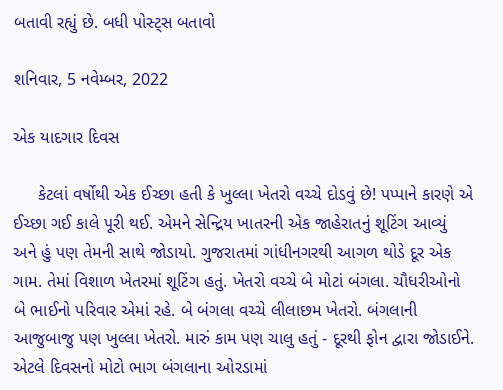બતાવી રહ્યું છે. બધી પોસ્ટ્સ બતાવો

શનિવાર, 5 નવેમ્બર, 2022

એક યાદગાર દિવસ

     કેટલાં વર્ષોથી એક ઈચ્છા હતી કે ખુલ્લા ખેતરો વચ્ચે દોડવું છે! પપ્પાને કારણે એ ઈચ્છા ગઈ કાલે પૂરી થઈ. એમને સેન્દ્રિય ખાતરની એક જાહેરાતનું શૂટિંગ આવ્યું અને હું પણ તેમની સાથે જોડાયો. ગુજરાતમાં ગાંધીનગરથી આગળ થોડે દૂર એક ગામ. તેમાં વિશાળ ખેતરમાં શૂટિંગ હતું. ખેતરો વચ્ચે બે મોટાં બંગલા. ચૌધરીઓનો બે ભાઈનો પરિવાર એમાં રહે. બે બંગલા વચ્ચે લીલાછમ ખેતરો. બંગલાની આજુબાજુ પણ ખુલ્લા ખેતરો. મારું કામ પણ ચાલુ હતું - દૂરથી ફોન દ્વારા જોડાઈને. એટલે દિવસનો મોટો ભાગ બંગલાના ઓરડામાં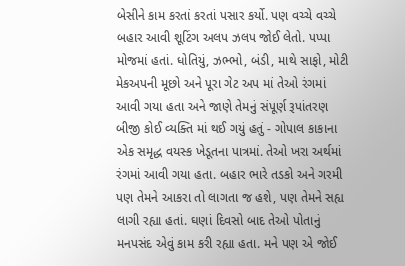બેસીને કામ કરતાં કરતાં પસાર કર્યો. પણ વચ્ચે વચ્ચે બહાર આવી શૂટિંગ અલપ ઝલપ જોઈ લેતો. પપ્પા મોજમાં હતાં. ધોતિયું, ઝભ્ભો, બંડી, માથે સાફો, મોટી મેકઅપની મૂછો અને પૂરા ગેટ અપ માં તેઓ રંગમાં આવી ગયા હતા અને જાણે તેમનું સંપૂર્ણ રૂપાંતરણ બીજી કોઈ વ્યક્તિ માં થઈ ગયું હતું - ગોપાલ કાકાના એક સમૃદ્ધ વયસ્ક ખેડૂતના પાત્રમાં. તેઓ ખરા અર્થમાં રંગમાં આવી ગયા હતા. બહાર ભારે તડકો અને ગરમી પણ તેમને આકરા તો લાગતા જ હશે, પણ તેમને સહ્ય લાગી રહ્યા હતાં. ઘણાં દિવસો બાદ તેઓ પોતાનું મનપસંદ એવું કામ કરી રહ્યા હતા. મને પણ એ જોઈ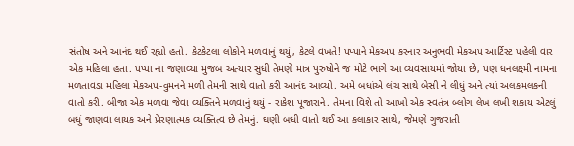સંતોષ અને આનંદ થઈ રહ્યો હતો. કેટકેટલા લોકોને મળવાનું થયું, કેટલે વખતે! પપ્પાને મેકઅપ કરનાર અનુભવી મેકઅપ આર્ટિસ્ટ પહેલી વાર એક મહિલા હતા. પપ્પા ના જણાવ્યા મુજબ અત્યાર સુધી તેમણે માત્ર પુરુષોને જ મોટે ભાગે આ વ્યવસાયમાં જોયા છે, પણ ધનલક્ષ્મી નામના મળતાવડા મહિલા મેકઅપ-વુમનને મળી તેમની સાથે વાતો કરી આનંદ આવ્યો. અમે બધાંએ લંચ સાથે બેસી ને લીધું અને ત્યાં અલકમલકની વાતો કરી. બીજા એક મળવા જેવા વ્યક્તિને મળવાનું થયું - રાકેશ પૂજારાને. તેમના વિશે તો આખો એક સ્વતંત્ર બ્લોગ લેખ લખી શકાય એટલું બધું જાણવા લાયક અને પ્રેરણાત્મક વ્યક્તિત્વ છે તેમનું. ઘણી બધી વાતો થઈ આ કલાકાર સાથે, જેમણે ગુજરાતી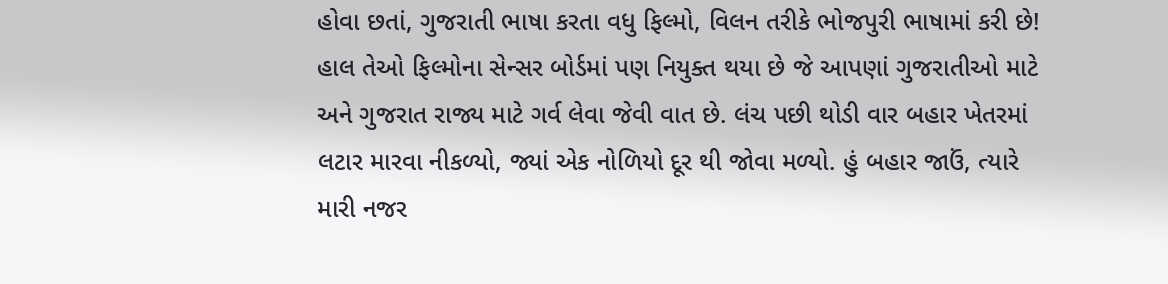હોવા છતાં, ગુજરાતી ભાષા કરતા વધુ ફિલ્મો, વિલન તરીકે ભોજપુરી ભાષામાં કરી છે! હાલ તેઓ ફિલ્મોના સેન્સર બોર્ડમાં પણ નિયુક્ત થયા છે જે આપણાં ગુજરાતીઓ માટે અને ગુજરાત રાજ્ય માટે ગર્વ લેવા જેવી વાત છે. લંચ પછી થોડી વાર બહાર ખેતરમાં લટાર મારવા નીકળ્યો, જ્યાં એક નોળિયો દૂર થી જોવા મળ્યો. હું બહાર જાઉં, ત્યારે મારી નજર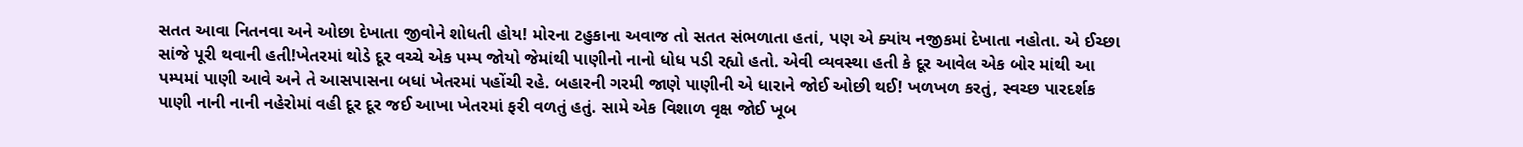સતત આવા નિતનવા અને ઓછા દેખાતા જીવોને શોધતી હોય! મોરના ટહુકાના અવાજ તો સતત સંભળાતા હતાં, પણ એ ક્યાંય નજીકમાં દેખાતા નહોતા. એ ઈચ્છા સાંજે પૂરી થવાની હતી!ખેતરમાં થોડે દૂર વચ્ચે એક પમ્પ જોયો જેમાંથી પાણીનો નાનો ધોધ પડી રહ્યો હતો. એવી વ્યવસ્થા હતી કે દૂર આવેલ એક બોર માંથી આ પમ્પમાં પાણી આવે અને તે આસપાસના બધાં ખેતરમાં પહોંચી રહે. બહારની ગરમી જાણે પાણીની એ ધારાને જોઈ ઓછી થઈ! ખળખળ કરતું, સ્વચ્છ પારદર્શક પાણી નાની નાની નહેરોમાં વહી દૂર દૂર જઈ આખા ખેતરમાં ફરી વળતું હતું. સામે એક વિશાળ વૃક્ષ જોઈ ખૂબ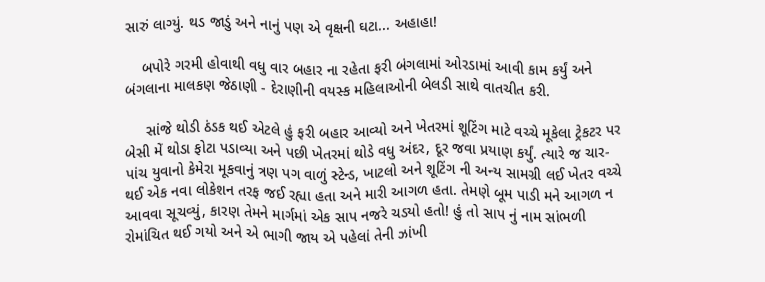સારું લાગ્યું. થડ જાડું અને નાનું પણ એ વૃક્ષની ઘટા... અહાહા!

    બપોરે ગરમી હોવાથી વધુ વાર બહાર ના રહેતા ફરી બંગલામાં ઓરડામાં આવી કામ કર્યું અને બંગલાના માલકણ જેઠાણી - દેરાણીની વયસ્ક મહિલાઓની બેલડી સાથે વાતચીત કરી.

     સાંજે થોડી ઠંડક થઈ એટલે હું ફરી બહાર આવ્યો અને ખેતરમાં શૂટિંગ માટે વચ્ચે મૂકેલા ટ્રેકટર પર બેસી મેં થોડા ફોટા પડાવ્યા અને પછી ખેતરમાં થોડે વધુ અંદર, દૂર જવા પ્રયાણ કર્યું. ત્યારે જ ચાર-પાંચ યુવાનો કેમેરા મૂકવાનું ત્રણ પગ વાળું સ્ટેન્ડ, ખાટલો અને શૂટિંગ ની અન્ય સામગ્રી લઈ ખેતર વચ્ચે થઈ એક નવા લોકેશન તરફ જઈ રહ્યા હતા અને મારી આગળ હતા. તેમણે બૂમ પાડી મને આગળ ન આવવા સૂચવ્યું, કારણ તેમને માર્ગમાં એક સાપ નજરે ચડયો હતો! હું તો સાપ નું નામ સાંભળી રોમાંચિત થઈ ગયો અને એ ભાગી જાય એ પહેલાં તેની ઝાંખી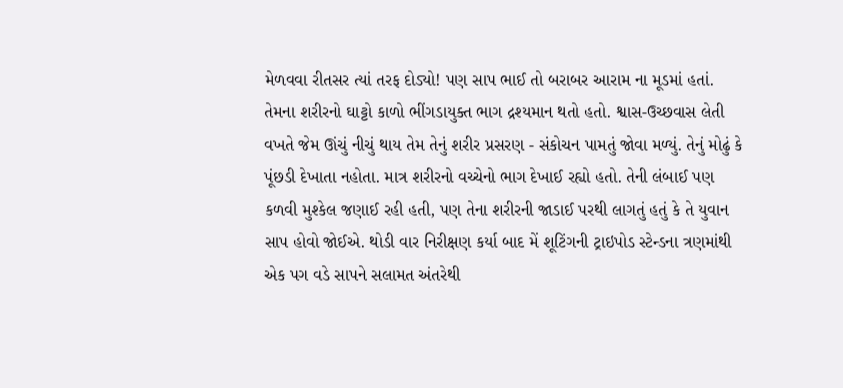મેળવવા રીતસર ત્યાં તરફ દોડ્યો! પણ સાપ ભાઈ તો બરાબર આરામ ના મૂડમાં હતાં. તેમના શરીરનો ઘાટ્ટો કાળો ભીંગડાયુક્ત ભાગ દ્રશ્યમાન થતો હતો. શ્વાસ-ઉચ્છવાસ લેતી વખતે જેમ ઊંચું નીચું થાય તેમ તેનું શરીર પ્રસરણ - સંકોચન પામતું જોવા મળ્યું. તેનું મોઢું કે પૂંછડી દેખાતા નહોતા. માત્ર શરીરનો વચ્ચેનો ભાગ દેખાઈ રહ્યો હતો. તેની લંબાઈ પણ કળવી મુશ્કેલ જણાઈ રહી હતી, પણ તેના શરીરની જાડાઈ પરથી લાગતું હતું કે તે યુવાન સાપ હોવો જોઈએ. થોડી વાર નિરીક્ષણ કર્યા બાદ મેં શૂટિંગની ટ્રાઇપોડ સ્ટેન્ડના ત્રણમાંથી એક પગ વડે સાપને સલામત અંતરેથી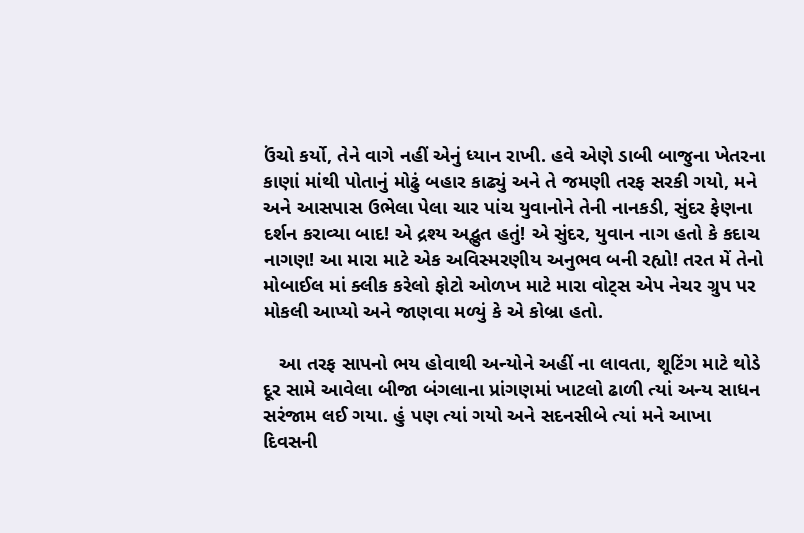ઉંચો કર્યો, તેને વાગે નહીં એનું ધ્યાન રાખી. હવે એણે ડાબી બાજુના ખેતરના કાણાં માંથી પોતાનું મોઢું બહાર કાઢ્યું અને તે જમણી તરફ સરકી ગયો, મને અને આસપાસ ઉભેલા પેલા ચાર પાંચ યુવાનોને તેની નાનકડી, સુંદર ફેણના દર્શન કરાવ્યા બાદ! એ દ્રશ્ય અદ્ભુત હતું! એ સુંદર, યુવાન નાગ હતો કે કદાચ નાગણ! આ મારા માટે એક અવિસ્મરણીય અનુભવ બની રહ્યો! તરત મેં તેનો મોબાઈલ માં ક્લીક કરેલો ફોટો ઓળખ માટે મારા વોટ્સ એપ નેચર ગ્રુપ પર મોકલી આપ્યો અને જાણવા મળ્યું કે એ કોબ્રા હતો.

   આ તરફ સાપનો ભય હોવાથી અન્યોને અહીં ના લાવતા, શૂટિંગ માટે થોડે દૂર સામે આવેલા બીજા બંગલાના પ્રાંગણમાં ખાટલો ઢાળી ત્યાં અન્ય સાધન સરંજામ લઈ ગયા. હું પણ ત્યાં ગયો અને સદનસીબે ત્યાં મને આખા દિવસની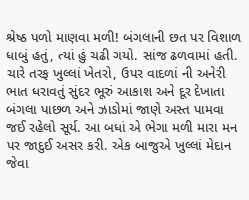શ્રેષ્ઠ પળો માણવા મળી! બંગલાની છત પર વિશાળ ધાબું હતું, ત્યાં હું ચઢી ગયો. સાંજ ઢળવામાં હતી. ચારે તરફ ખુલ્લાં ખેતરો, ઉપર વાદળાં ની અનેરી ભાત ધરાવતું સુંદર ભૂરું આકાશ અને દૂર દેખાતા બંગલા પાછળ અને ઝાડોમાં જાણે અસ્ત પામવા જઈ રહેલો સૂર્ય. આ બધાં એ ભેગા મળી મારા મન પર જાદુઈ અસર કરી. એક બાજુએ ખુલ્લાં મેદાન જેવા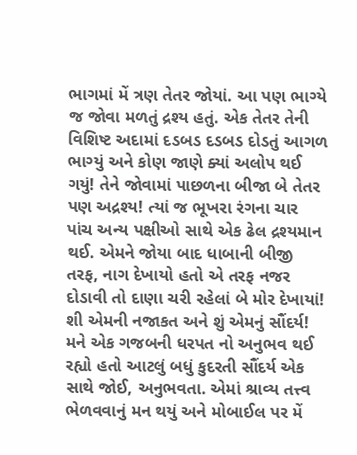ભાગમાં મેં ત્રણ તેતર જોયાં. આ પણ ભાગ્યે જ જોવા મળતું દ્રશ્ય હતું. એક તેતર તેની વિશિષ્ટ અદામાં દડબડ દડબડ દોડતું આગળ ભાગ્યું અને કોણ જાણે ક્યાં અલોપ થઈ ગયું! તેને જોવામાં પાછળના બીજા બે તેતર પણ અદ્રશ્ય! ત્યાં જ ભૂખરા રંગના ચાર પાંચ અન્ય પક્ષીઓ સાથે એક ઢેલ દ્રશ્યમાન થઈ. એમને જોયા બાદ ધાબાની બીજી તરફ, નાગ દેખાયો હતો એ તરફ નજર દોડાવી તો દાણા ચરી રહેલાં બે મોર દેખાયાં! શી એમની નજાકત અને શું એમનું સૌંદર્ય! મને એક ગજબની ધરપત નો અનુભવ થઈ રહ્યો હતો આટલું બધું કુદરતી સૌંદર્ય એક સાથે જોઈ, અનુભવતા. એમાં શ્રાવ્ય તત્ત્વ ભેળવવાનું મન થયું અને મોબાઈલ પર મેં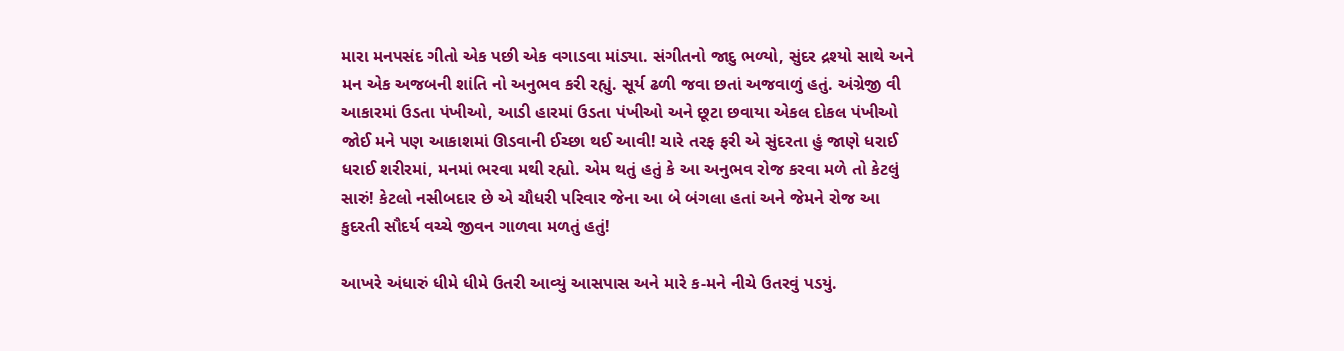મારા મનપસંદ ગીતો એક પછી એક વગાડવા માંડ્યા. સંગીતનો જાદુ ભળ્યો, સુંદર દ્રશ્યો સાથે અને મન એક અજબની શાંતિ નો અનુભવ કરી રહ્યું. સૂર્ય ઢળી જવા છતાં અજવાળું હતું. અંગ્રેજી વી આકારમાં ઉડતા પંખીઓ, આડી હારમાં ઉડતા પંખીઓ અને છૂટા છવાયા એકલ દોકલ પંખીઓ જોઈ મને પણ આકાશમાં ઊડવાની ઈચ્છા થઈ આવી! ચારે તરફ ફરી એ સુંદરતા હું જાણે ધરાઈ ધરાઈ શરીરમાં, મનમાં ભરવા મથી રહ્યો. એમ થતું હતું કે આ અનુભવ રોજ કરવા મળે તો કેટલું સારું! કેટલો નસીબદાર છે એ ચૌધરી પરિવાર જેના આ બે બંગલા હતાં અને જેમને રોજ આ કુદરતી સૌદર્ય વચ્ચે જીવન ગાળવા મળતું હતું!

આખરે અંધારું ધીમે ધીમે ઉતરી આવ્યું આસપાસ અને મારે ક-મને નીચે ઉતરવું પડયું.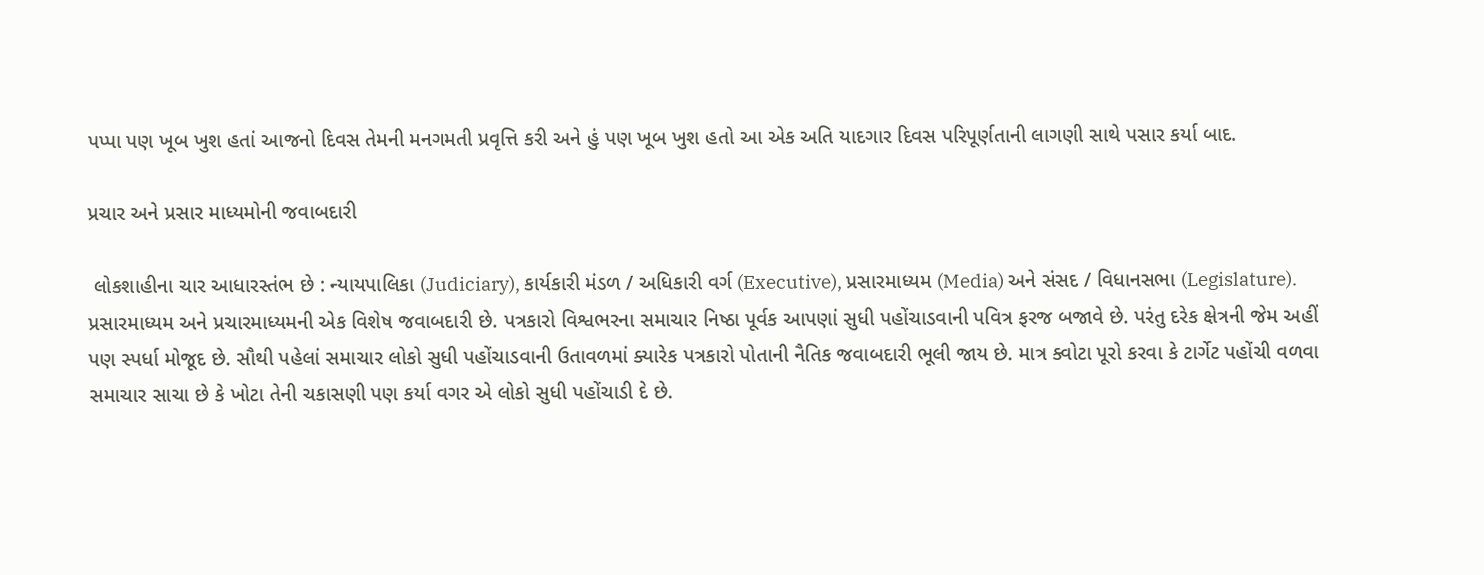પપ્પા પણ ખૂબ ખુશ હતાં આજનો દિવસ તેમની મનગમતી પ્રવૃત્તિ કરી અને હું પણ ખૂબ ખુશ હતો આ એક અતિ યાદગાર દિવસ પરિપૂર્ણતાની લાગણી સાથે પસાર કર્યા બાદ.

પ્રચાર અને પ્રસાર માધ્યમોની જવાબદારી

 લોકશાહીના ચાર આધારસ્તંભ છે : ન્યાયપાલિકા (Judiciary), કાર્યકારી મંડળ / અધિકારી વર્ગ (Executive), પ્રસારમાધ્યમ (Media) અને સંસદ / વિધાનસભા (Legislature). પ્રસારમાધ્યમ અને પ્રચારમાધ્યમની એક વિશેષ જવાબદારી છે. પત્રકારો વિશ્વભરના સમાચાર નિષ્ઠા પૂર્વક આપણાં સુધી પહોંચાડવાની પવિત્ર ફરજ બજાવે છે. પરંતુ દરેક ક્ષેત્રની જેમ અહીં પણ સ્પર્ધા મોજૂદ છે. સૌથી પહેલાં સમાચાર લોકો સુધી પહોંચાડવાની ઉતાવળમાં ક્યારેક પત્રકારો પોતાની નૈતિક જવાબદારી ભૂલી જાય છે. માત્ર ક્વોટા પૂરો કરવા કે ટાર્ગેટ પહોંચી વળવા સમાચાર સાચા છે કે ખોટા તેની ચકાસણી પણ કર્યા વગર એ લોકો સુધી પહોંચાડી દે છે.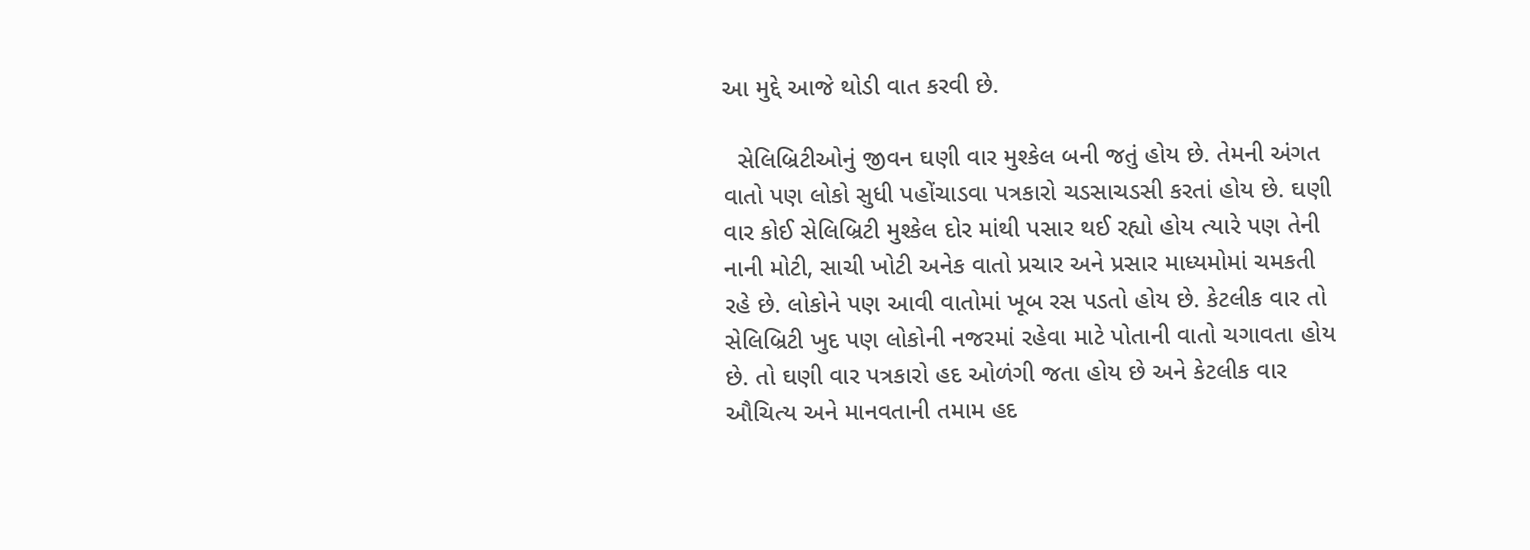આ મુદ્દે આજે થોડી વાત કરવી છે.

  સેલિબ્રિટીઓનું જીવન ઘણી વાર મુશ્કેલ બની જતું હોય છે. તેમની અંગત વાતો પણ લોકો સુધી પહોંચાડવા પત્રકારો ચડસાચડસી કરતાં હોય છે. ઘણી વાર કોઈ સેલિબ્રિટી મુશ્કેલ દોર માંથી પસાર થઈ રહ્યો હોય ત્યારે પણ તેની નાની મોટી, સાચી ખોટી અનેક વાતો પ્રચાર અને પ્રસાર માધ્યમોમાં ચમકતી રહે છે. લોકોને પણ આવી વાતોમાં ખૂબ રસ પડતો હોય છે. કેટલીક વાર તો સેલિબ્રિટી ખુદ પણ લોકોની નજરમાં રહેવા માટે પોતાની વાતો ચગાવતા હોય છે. તો ઘણી વાર પત્રકારો હદ ઓળંગી જતા હોય છે અને કેટલીક વાર  ઔચિત્ય અને માનવતાની તમામ હદ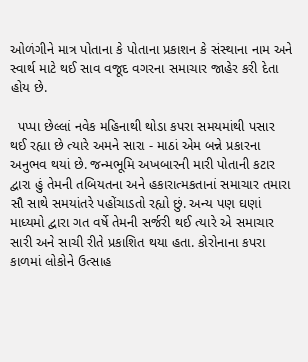ઓળંગીને માત્ર પોતાના કે પોતાના પ્રકાશન કે સંસ્થાના નામ અને સ્વાર્થ માટે થઈ સાવ વજૂદ વગરના સમાચાર જાહેર કરી દેતા હોય છે.

  પપ્પા છેલ્લાં નવેક મહિનાથી થોડા કપરા સમયમાંથી પસાર થઈ રહ્યા છે ત્યારે અમને સારા - માઠાં એમ બન્ને પ્રકારના અનુભવ થયાં છે. જન્મભૂમિ અખબારની મારી પોતાની કટાર દ્વારા હું તેમની તબિયતના અને હકારાત્મકતાનાં સમાચાર તમારા સૌ સાથે સમયાંતરે પહોંચાડતો રહ્યો છું. અન્ય પણ ઘણાં માધ્યમો દ્વારા ગત વર્ષે તેમની સર્જરી થઈ ત્યારે એ સમાચાર સારી અને સાચી રીતે પ્રકાશિત થયા હતા. કોરોનાના કપરા કાળમાં લોકોને ઉત્સાહ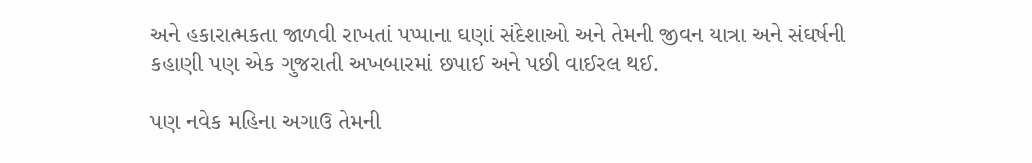અને હકારાત્મકતા જાળવી રાખતાં પપ્પાના ઘણાં સંદેશાઓ અને તેમની જીવન યાત્રા અને સંઘર્ષની કહાણી પણ એક ગુજરાતી અખબારમાં છપાઈ અને પછી વાઈરલ થઈ.

પણ નવેક મહિના અગાઉ તેમની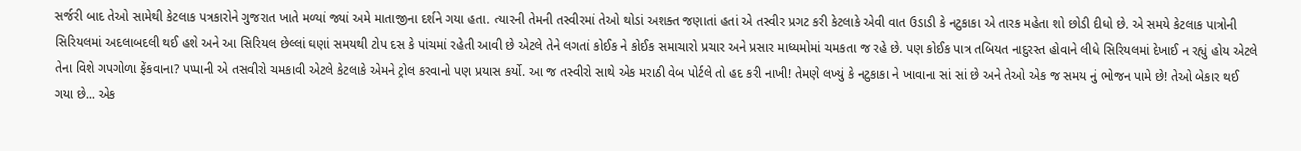સર્જરી બાદ તેઓ સામેથી કેટલાક પત્રકારોને ગુજરાત ખાતે મળ્યાં જ્યાં અમે માતાજીના દર્શને ગયા હતા. ત્યારની તેમની તસ્વીરમાં તેઓ થોડાં અશક્ત જણાતાં હતાં એ તસ્વીર પ્રગટ કરી કેટલાકે એવી વાત ઉડાડી કે નટુકાકા એ તારક મહેતા શો છોડી દીધો છે. એ સમયે કેટલાક પાત્રોની સિરિયલમાં અદલાબદલી થઈ હશે અને આ સિરિયલ છેલ્લાં ઘણાં સમયથી ટોપ દસ કે પાંચમાં રહેતી આવી છે એટલે તેને લગતાં કોઈક ને કોઈક સમાચારો પ્રચાર અને પ્રસાર માધ્યમોમાં ચમકતા જ રહે છે. પણ કોઈક પાત્ર તબિયત નાદુરસ્ત હોવાને લીધે સિરિયલમાં દેખાઈ ન રહ્યું હોય એટલે તેના વિશે ગપગોળા ફેંકવાના? પપ્પાની એ તસવીરો ચમકાવી એટલે કેટલાકે એમને ટ્રોલ કરવાનો પણ પ્રયાસ કર્યો. આ જ તસ્વીરો સાથે એક મરાઠી વેબ પોર્ટલે તો હદ કરી નાખી! તેમણે લખ્યું કે નટુકાકા ને ખાવાના સાં સાં છે અને તેઓ એક જ સમય નું ભોજન પામે છે! તેઓ બેકાર થઈ ગયા છે... એક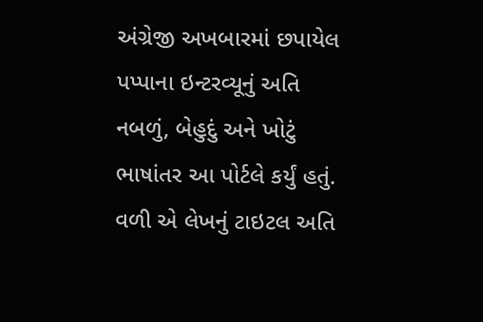અંગ્રેજી અખબારમાં છપાયેલ પપ્પાના ઇન્ટરવ્યૂનું અતિ નબળું, બેહુદું અને ખોટું ભાષાંતર આ પોર્ટલે કર્યું હતું. વળી એ લેખનું ટાઇટલ અતિ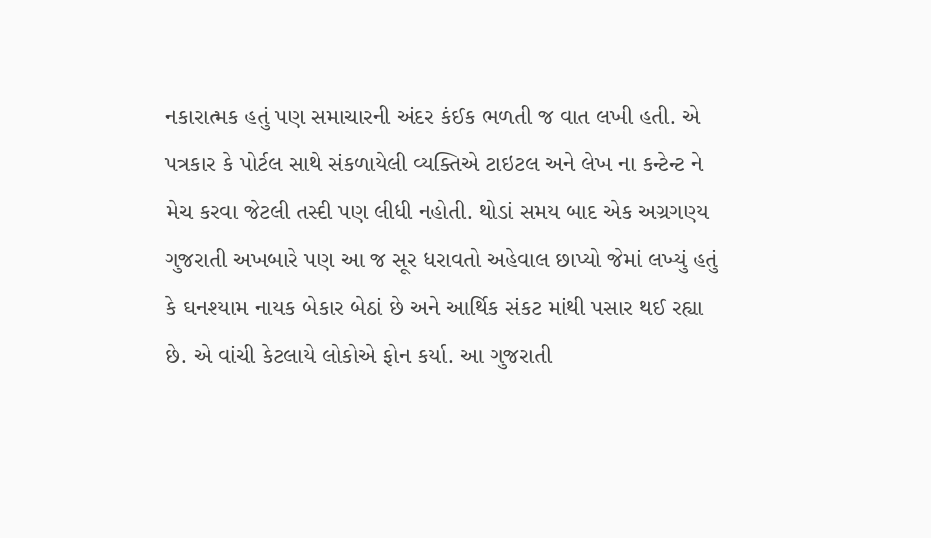નકારાત્મક હતું પણ સમાચારની અંદર કંઈક ભળતી જ વાત લખી હતી. એ પત્રકાર કે પોર્ટલ સાથે સંકળાયેલી વ્યક્તિએ ટાઇટલ અને લેખ ના કન્ટેન્ટ ને મેચ કરવા જેટલી તસ્દી પણ લીધી નહોતી. થોડાં સમય બાદ એક અગ્રગણ્ય ગુજરાતી અખબારે પણ આ જ સૂર ધરાવતો અહેવાલ છાપ્યો જેમાં લખ્યું હતું કે ઘનશ્યામ નાયક બેકાર બેઠાં છે અને આર્થિક સંકટ માંથી પસાર થઈ રહ્યા છે. એ વાંચી કેટલાયે લોકોએ ફોન કર્યા. આ ગુજરાતી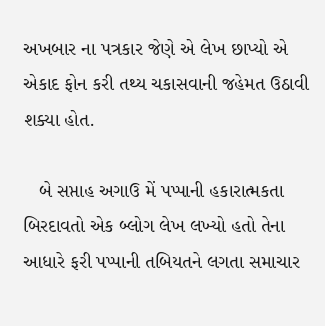અખબાર ના પત્રકાર જેણે એ લેખ છાપ્યો એ એકાદ ફોન કરી તથ્ય ચકાસવાની જહેમત ઉઠાવી શક્યા હોત.

   બે સપ્તાહ અગાઉ મેં પપ્પાની હકારાત્મકતા બિરદાવતો એક બ્લોગ લેખ લખ્યો હતો તેના આધારે ફરી પપ્પાની તબિયતને લગતા સમાચાર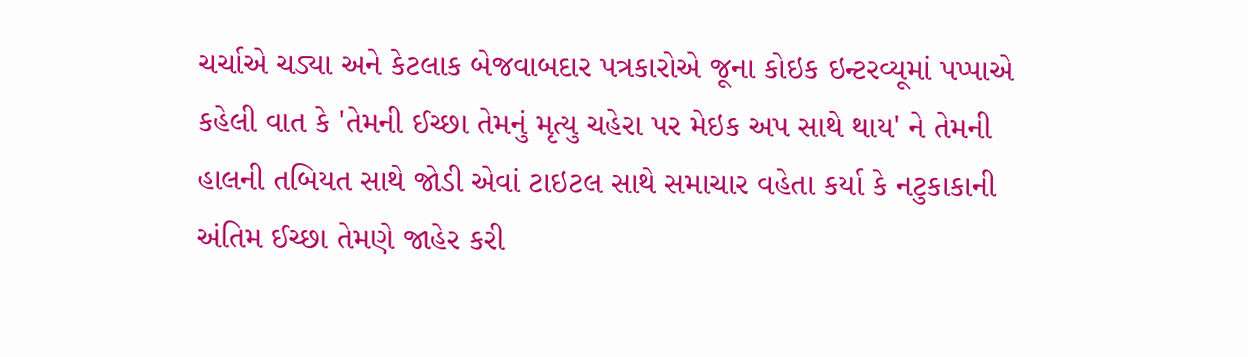ચર્ચાએ ચડ્યા અને કેટલાક બેજવાબદાર પત્રકારોએ જૂના કોઇક ઇન્ટરવ્યૂમાં પપ્પાએ કહેલી વાત કે 'તેમની ઈચ્છા તેમનું મૃત્યુ ચહેરા પર મેઇક અપ સાથે થાય' ને તેમની હાલની તબિયત સાથે જોડી એવાં ટાઇટલ સાથે સમાચાર વહેતા કર્યા કે નટુકાકાની અંતિમ ઈચ્છા તેમણે જાહેર કરી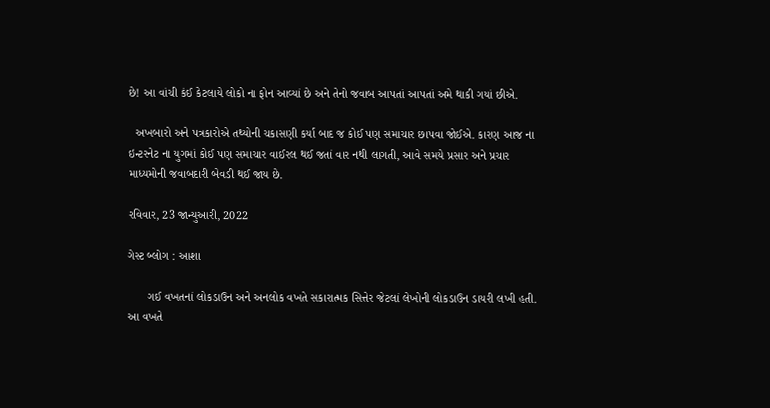છે! આ વાંચી કંઈ કેટલાયે લોકો ના ફોન આવ્યાં છે અને તેનો જવાબ આપતાં આપતાં અમે થાકી ગયાં છીએ.

  અખબારો અને પત્રકારોએ તથ્યોની ચકાસણી કર્યા બાદ જ કોઈ પણ સમાચાર છાપવા જોઈએ. કારણ આજ ના ઇન્ટરનેટ ના યુગમાં કોઈ પણ સમાચાર વાઈરલ થઈ જતાં વાર નથી લાગતી, આવે સમયે પ્રસાર અને પ્રચાર માધ્યમોની જવાબદારી બેવડી થઈ જાય છે.

રવિવાર, 23 જાન્યુઆરી, 2022

ગેસ્ટ બ્લોગ : આશા

      ગઈ વખતનાં લોકડાઉન અને અનલોક વખતે સકારાત્મક સિત્તેર જેટલાં લેખોની લોકડાઉન ડાયરી લખી હતી. આ વખતે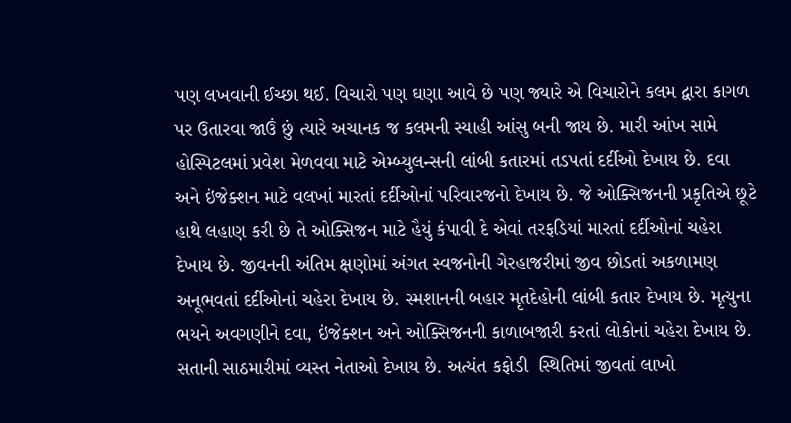પણ લખવાની ઈચ્છા થઈ. વિચારો પણ ઘણા આવે છે પણ જ્યારે એ વિચારોને કલમ દ્વારા કાગળ પર ઉતારવા જાઉં છું ત્યારે અચાનક જ કલમની સ્યાહી આંસુ બની જાય છે. મારી આંખ સામે હોસ્પિટલમાં પ્રવેશ મેળવવા માટે એમ્બ્યુલન્સની લાંબી કતારમાં તડપતાં દર્દીઓ દેખાય છે. દવા અને ઇંજેક્શન માટે વલખાં મારતાં દર્દીઓનાં પરિવારજનો દેખાય છે. જે ઓક્સિજનની પ્રકૃતિએ છૂટે હાથે લહાણ કરી છે તે ઓક્સિજન માટે હૈયું કંપાવી દે એવાં તરફડિયાં મારતાં દર્દીઓનાં ચહેરા દેખાય છે. જીવનની અંતિમ ક્ષણોમાં અંગત સ્વજનોની ગેરહાજરીમાં જીવ છોડતાં અકળામણ અનૂભવતાં દર્દીઓનાં ચહેરા દેખાય છે. સ્મશાનની બહાર મૃતદેહોની લાંબી કતાર દેખાય છે. મૃત્યુના ભયને અવગણીને દવા, ઇંજેક્શન અને ઓક્સિજનની કાળાબજારી કરતાં લોકોનાં ચહેરા દેખાય છે. સતાની સાઠમારીમાં વ્યસ્ત નેતાઓ દેખાય છે. અત્યંત કફોડી  સ્થિતિમાં જીવતાં લાખો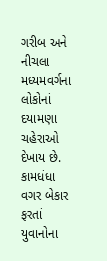ગરીબ અને નીચલા મધ્યમવર્ગના લોકોનાં દયામણા ચહેરાઓ દેખાય છે. કામધંધા વગર બેકાર ફરતાં યુવાનોના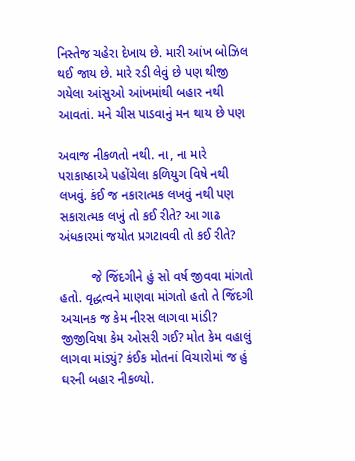નિસ્તેજ ચહેરા દેખાય છે. મારી આંખ બોઝિલ થઈ જાય છે. મારે રડી લેવું છે પણ થીજી ગયેલા આંસુઓ આંખમાંથી બહાર નથી આવતાં. મને ચીસ પાડવાનું મન થાય છે પણ

અવાજ નીકળતો નથી. ના, ના મારે પરાકાષ્ઠાએ પહોંચેલા કળિયુગ વિષે નથી લખવું. કંઈ જ નકારાત્મક લખવું નથી પણ સકારાત્મક લખું તો કઈ રીતે? આ ગાઢ અંધકારમાં જયોત પ્રગટાવવી તો કઈ રીતે?

         જે જિંદગીને હું સો વર્ષ જીવવા માંગતો હતો. વૃદ્ધત્વને માણવા માંગતો હતો તે જિંદગી અચાનક જ કેમ નીરસ લાગવા માંડી? જીજીવિષા કેમ ઓસરી ગઈ? મોત કેમ વહાલું લાગવા માંડ્યું? કંઈક મોતનાં વિચારોમાં જ હું ઘરની બહાર નીકળ્યો.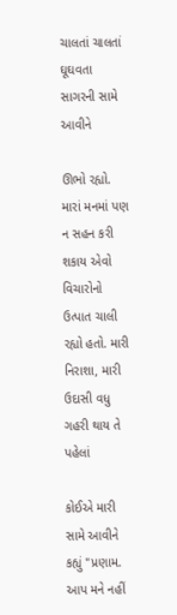ચાલતાં ચાલતાં ઘૂઘવતા સાગરની સામે આવીને

ઊભો રહ્યો. મારાં મનમાં પણ ન સહન કરી શકાય એવો વિચારોનો ઉત્પાત ચાલી રહ્યો હતો. મારી નિરાશા, મારી ઉદાસી વધુ ગહરી થાય તે પહેલાં

કોઈએ મારી સામે આવીને કહ્યું "પ્રણામ. આપ મને નહીં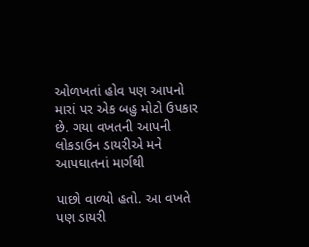ઓળખતાં હોવ પણ આપનો મારાં પર એક બહુ મોટો ઉપકાર છે. ગયા વખતની આપની લોકડાઉન ડાયરીએ મને આપઘાતનાં માર્ગથી

પાછો વાળ્યો હતો. આ વખતે પણ ડાયરી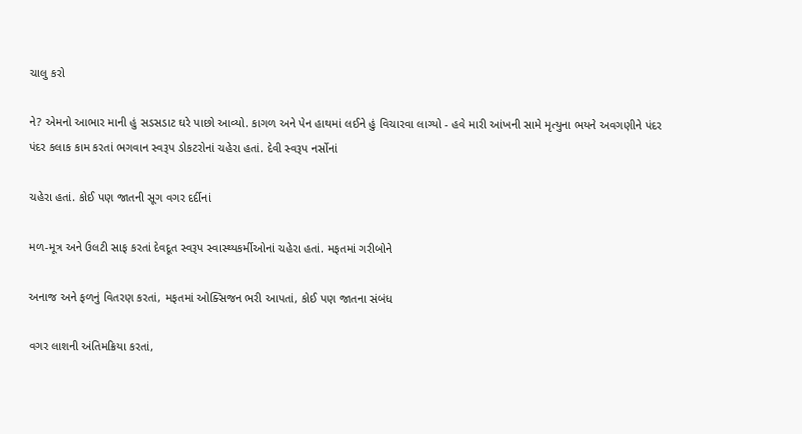ચાલુ કરો

ને? એમનો આભાર માની હું સડસડાટ ઘરે પાછો આવ્યો. કાગળ અને પેન હાથમાં લઈને હું વિચારવા લાગ્યો - હવે મારી આંખની સામે મૃત્યુના ભયને અવગણીને પંદર પંદર કલાક કામ કરતાં ભગવાન સ્વરૂપ ડોકટરોનાં ચહેરા હતાં. દેવી સ્વરૂપ નર્સોનાં

ચહેરા હતાં. કોઈ પણ જાતની સૂગ વગર દર્દીનાં

મળ-મૂત્ર અને ઉલટી સાફ કરતાં દેવદૂત સ્વરૂપ સ્વાસ્થ્યકર્મીઓનાં ચહેરા હતાં. મફતમાં ગરીબોને

અનાજ અને ફળનું વિતરણ કરતાં, મફતમાં ઓક્સિજન ભરી આપતાં, કોઈ પણ જાતના સંબંધ

વગર લાશની અંતિમક્રિયા કરતાં,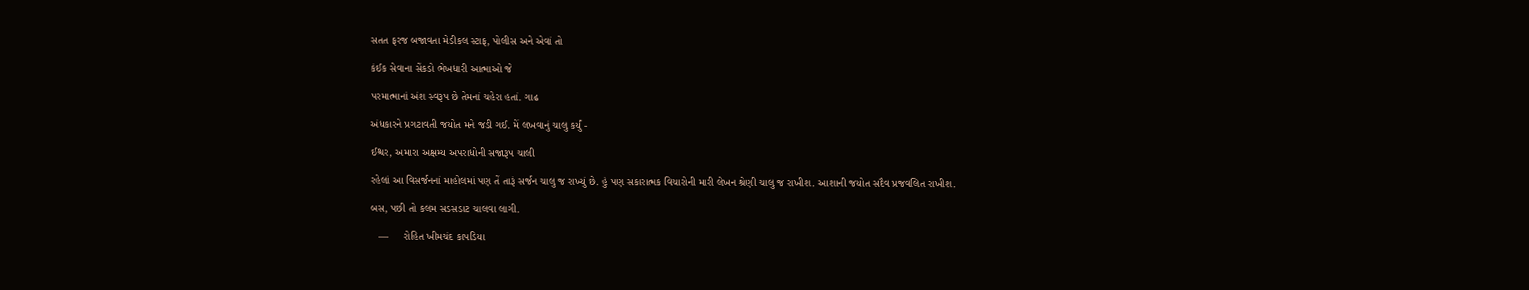સતત ફરજ બજાવતા મેડીકલ સ્ટાફ, પોલીસ અને એવાં તો

કંઈક સેવાના સેંકડો ભેખધારી આત્માઓ જે

પરમાત્માનાં અંશ સ્વરૂપ છે તેમનાં ચહેરા હતાં. ગાઢ

અંધકારને પ્રગટાવતી જયોત મને જડી ગઈ. મેં લખવાનું ચાલુ કર્યું -

ઈશ્ચર, અમારા અક્ષમ્ય અપરાધોની સજારૂપ ચાલી

રહેલાં આ વિસર્જનનાં માહોલમાં પણ તેં તારૂં સર્જન ચાલુ જ રાખ્યું છે. હું પણ સકારાત્મક વિચારોની મારી લેખન શ્રેણી ચાલુ જ રાખીશ. આશાની જયોત સદૈવ પ્રજવલિત રાખીશ.

બસ, પછી તો કલમ સડસડાટ ચાલવા લાગી.

   —     રોહિત ખીમચંદ કાપડિયા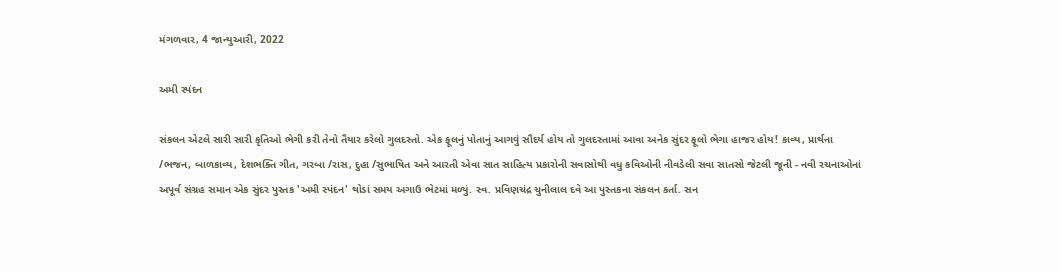મંગળવાર, 4 જાન્યુઆરી, 2022

અમી સ્પંદન

સંકલન એટલે સારી સારી કૃતિઓ ભેગી કરી તેનો તૈયાર કરેલો ગુલદસ્તો. એક ફૂલનું પોતાનું આગવું સૌદર્ય હોય તો ગુલદસ્તામાં આવા અનેક સુંદર ફૂલો ભેગા હાજર હોય! કાવ્ય, પ્રાર્થના /ભજન, બાળકાવ્ય, દેશભક્તિ ગીત, ગરબા /રાસ, દુહા /સુભાષિત અને આરતી એવા સાત સાહિત્ય પ્રકારોની સવાસોથી વધુ કવિઓની નીવડેલી સવા સાતસો જેટલી જૂની - નવી રચનાઓનાં અપૂર્વ સંગ્રહ સમાન એક સુંદર પુસ્તક 'અમી સ્પંદન' થોડાં સમય અગાઉ ભેટમાં મળ્યું. સ્વ. પ્રવિણચંદ્ર ચુનીલાલ દવે આ પુસ્તકના સંકલન કર્તા. સન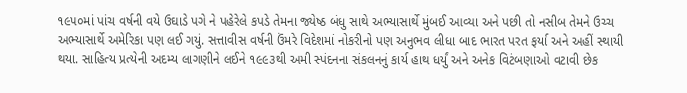૧૯૫૦માં પાંચ વર્ષની વયે ઉઘાડે પગે ને પહેરેલે કપડે તેમના જ્યેષ્ઠ બંધુ સાથે અભ્યાસાર્થે મુંબઈ આવ્યા અને પછી તો નસીબ તેમને ઉચ્ચ અભ્યાસાર્થે અમેરિકા પણ લઈ ગયું. સત્તાવીસ વર્ષની ઉંમરે વિદેશમાં નોકરીનો પણ અનુભવ લીધા બાદ ભારત પરત ફર્યા અને અહીં સ્થાયી થયા. સાહિત્ય પ્રત્યેની અદમ્ય લાગણીને લઈને ૧૯૯૩થી અમી સ્પંદનના સંકલનનું કાર્ય હાથ ધર્યું અને અનેક વિટંબણાઓ વટાવી છેક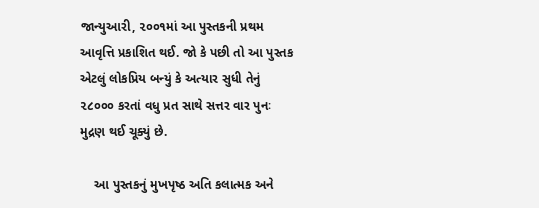જાન્યુઆરી, ૨૦૦૧માં આ પુસ્તકની પ્રથમ આવૃત્તિ પ્રકાશિત થઈ. જો કે પછી તો આ પુસ્તક એટલું લોકપ્રિય બન્યું કે અત્યાર સુધી તેનું ૨૮૦૦૦ કરતાં વધુ પ્રત સાથે સત્તર વાર પુનઃ મુદ્રણ થઈ ચૂક્યું છે.

    આ પુસ્તકનું મુખપૃષ્ઠ અતિ કલાત્મક અને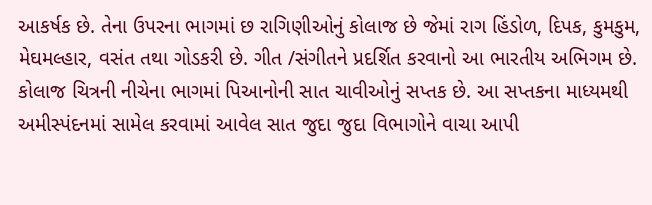આકર્ષક છે. તેના ઉપરના ભાગમાં છ રાગિણીઓનું કોલાજ છે જેમાં રાગ હિંડોળ, દિપક, કુમકુમ, મેઘમલ્હાર, વસંત તથા ગોડકરી છે. ગીત /સંગીતને પ્રદર્શિત કરવાનો આ ભારતીય અભિગમ છે. કોલાજ ચિત્રની નીચેના ભાગમાં પિઆનોની સાત ચાવીઓનું સપ્તક છે. આ સપ્તકના માધ્યમથી અમીસ્પંદનમાં સામેલ કરવામાં આવેલ સાત જુદા જુદા વિભાગોને વાચા આપી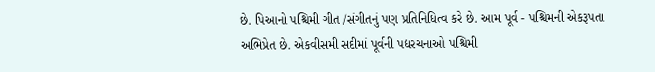છે. પિઆનો પશ્ચિમી ગીત /સંગીતનું પણ પ્રતિનિધિત્વ કરે છે. આમ પૂર્વ - પશ્ચિમની એકરૂપતા અભિપ્રેત છે. એકવીસમી સદીમાં પૂર્વની પદ્યરચનાઓ પશ્ચિમી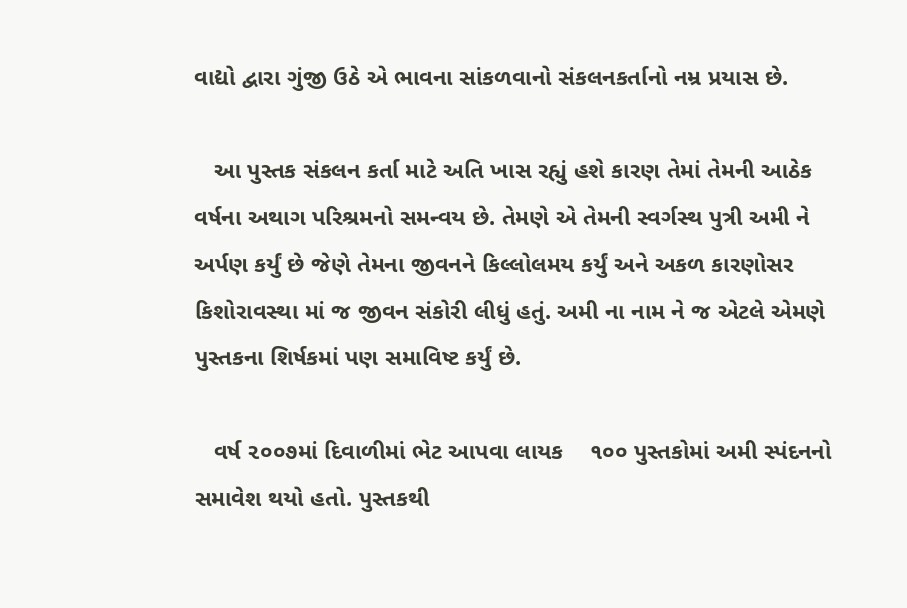વાદ્યો દ્વારા ગુંજી ઉઠે એ ભાવના સાંકળવાનો સંકલનકર્તાનો નમ્ર પ્રયાસ છે.

   આ પુસ્તક સંકલન કર્તા માટે અતિ ખાસ રહ્યું હશે કારણ તેમાં તેમની આઠેક વર્ષના અથાગ પરિશ્રમનો સમન્વય છે. તેમણે એ તેમની સ્વર્ગસ્થ પુત્રી અમી ને અર્પણ કર્યું છે જેણે તેમના જીવનને કિલ્લોલમય કર્યું અને અકળ કારણોસર કિશોરાવસ્થા માં જ જીવન સંકોરી લીધું હતું. અમી ના નામ ને જ એટલે એમણે પુસ્તકના શિર્ષકમાં પણ સમાવિષ્ટ કર્યું છે.

   વર્ષ ૨૦૦૭માં દિવાળીમાં ભેટ આપવા લાયક    ૧૦૦ પુસ્તકોમાં અમી સ્પંદનનો સમાવેશ થયો હતો. પુસ્તકથી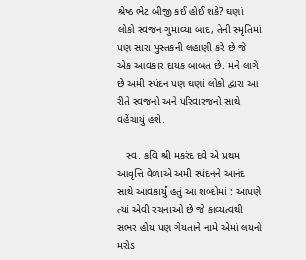શ્રેષ્ઠ ભેટ બીજી કઈ હોઈ શકે? ઘણાં લોકો સ્વજન ગુમાવ્યા બાદ, તેની સ્મૃતિમાં પણ સારા પુસ્તકની લહાણી કરે છે જે એક આવકાર દાયક બાબત છે. મને લાગે છે અમી સ્પંદન પણ ઘણાં લોકો દ્વારા આ રીતે સ્વજનો અને પરિવારજનો સાથે વહેંચાયું હશે.

   સ્વ. કવિ શ્રી મકરંદ દવે એ પ્રથમ આવૃત્તિ વેળાએ અમી સ્પંદનને આનંદ સાથે આવકાર્યું હતું આ શબ્દોમાં : આપણે ત્યાં એવી રચનાઓ છે જે કાવ્યત્વથી સભર હોય પણ ગેયતાને નામે એમાં લયનો મરોડ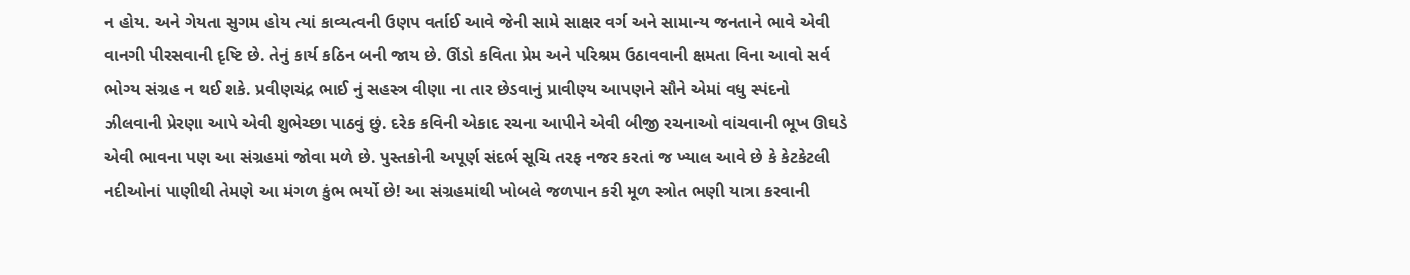ન હોય. અને ગેયતા સુગમ હોય ત્યાં કાવ્યત્વની ઉણપ વર્તાઈ આવે જેની સામે સાક્ષર વર્ગ અને સામાન્ય જનતાને ભાવે એવી વાનગી પીરસવાની દૃષ્ટિ છે. તેનું કાર્ય કઠિન બની જાય છે. ઊંડો કવિતા પ્રેમ અને પરિશ્રમ ઉઠાવવાની ક્ષમતા વિના આવો સર્વ ભોગ્ય સંગ્રહ ન થઈ શકે. પ્રવીણચંદ્ર ભાઈ નું સહસ્ત્ર વીણા ના તાર છેડવાનું પ્રાવીણ્ય આપણને સૌને એમાં વધુ સ્પંદનો ઝીલવાની પ્રેરણા આપે એવી શુભેચ્છા પાઠવું છું. દરેક કવિની એકાદ રચના આપીને એવી બીજી રચનાઓ વાંચવાની ભૂખ ઊઘડે એવી ભાવના પણ આ સંગ્રહમાં જોવા મળે છે. પુસ્તકોની અપૂર્ણ સંદર્ભ સૂચિ તરફ નજર કરતાં જ ખ્યાલ આવે છે કે કેટકેટલી નદીઓનાં પાણીથી તેમણે આ મંગળ કુંભ ભર્યો છે! આ સંગ્રહમાંથી ખોબલે જળપાન કરી મૂળ સ્ત્રોત ભણી યાત્રા કરવાની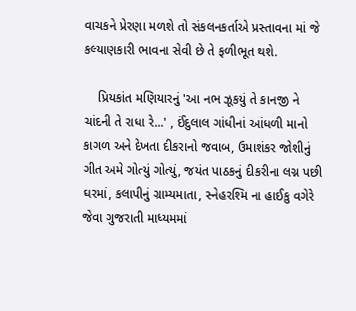વાચકને પ્રેરણા મળશે તો સંકલનકર્તાએ પ્રસ્તાવના માં જે કલ્યાણકારી ભાવના સેવી છે તે ફળીભૂત થશે.

    પ્રિયકાંત મણિયારનું 'આ નભ ઝૂકયું તે કાનજી ને ચાંદની તે રાધા રે...' , ઈંદુલાલ ગાંધીનાં આંધળી માનો કાગળ અને દેખતા દીકરાનો જવાબ, ઉમાશંકર જોશીનું ગીત અમે ગોત્યું ગોત્યું, જયંત પાઠકનું દીકરીના લગ્ન પછી ઘરમાં, કલાપીનું ગ્રામ્યમાતા, સ્નેહરશ્મિ ના હાઈકુ વગેરે જેવા ગુજરાતી માધ્યમમાં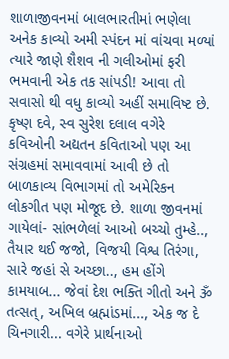શાળાજીવનમાં બાલભારતીમાં ભણેલા અનેક કાવ્યો અમી સ્પંદન માં વાંચવા મળ્યાં ત્યારે જાણે શૈશવ ની ગલીઓમાં ફરી ભમવાની એક તક સાંપડી! આવા તો સવાસો થી વધુ કાવ્યો અહીં સમાવિષ્ટ છે. કૃષ્ણ દવે, સ્વ સુરેશ દલાલ વગેરે કવિઓની અદ્યતન કવિતાઓ પણ આ સંગ્રહમાં સમાવવામાં આવી છે તો બાળકાવ્ય વિભાગમાં તો અમેરિકન લોકગીત પણ મોજૂદ છે. શાળા જીવનમાં ગાયેલાં- સાંભળેલાં આઓ બચ્ચો તુમ્હે.., તૈયાર થઈ જજો, વિજયી વિશ્વ તિરંગા, સારે જહાં સે અચ્છા.., હમ હોંગે કામયાબ... જેવાં દેશ ભક્તિ ગીતો અને ૐ તત્સત્, અખિલ બ્રહ્માંડમાં..., એક જ દે ચિનગારી... વગેરે પ્રાર્થનાઓ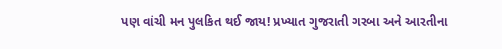પણ વાંચી મન પુલકિત થઈ જાય! પ્રખ્યાત ગુજરાતી ગરબા અને આરતીના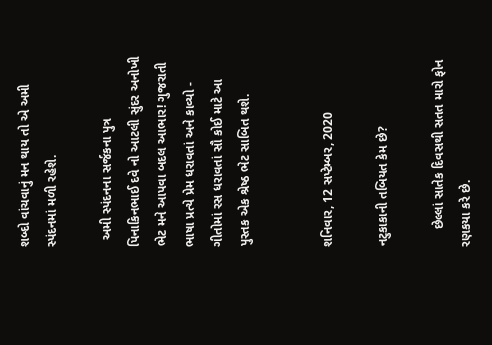શબ્દો વાંચવાનું મન થાય તો એ અમી સ્પંદનમાં મળી રહેશે.

  અમી સ્પંદનના સર્જકના પુત્ર પિનાકિનભાઈ દવે નો આટલી સુંદર અનોખી ભેટ મને આપવા બદલ આભાર! ગુજરાતી ભાષા પ્રત્યે પ્રેમ ધરાવતાં અને કાવ્યો - ગીતોમાં રસ ધરાવતાં સૌ કોઈ માટે આ પુસ્તક એક શ્રેષ્ઠ ભેટ સાબિત થશે.


શનિવાર, 12 સપ્ટેમ્બર, 2020

નટુકાકાની તબિયત કેમ છે?

     છેલ્લાં સાતેક દિવસથી સતત મારો ફોન રણકયા કરે છે.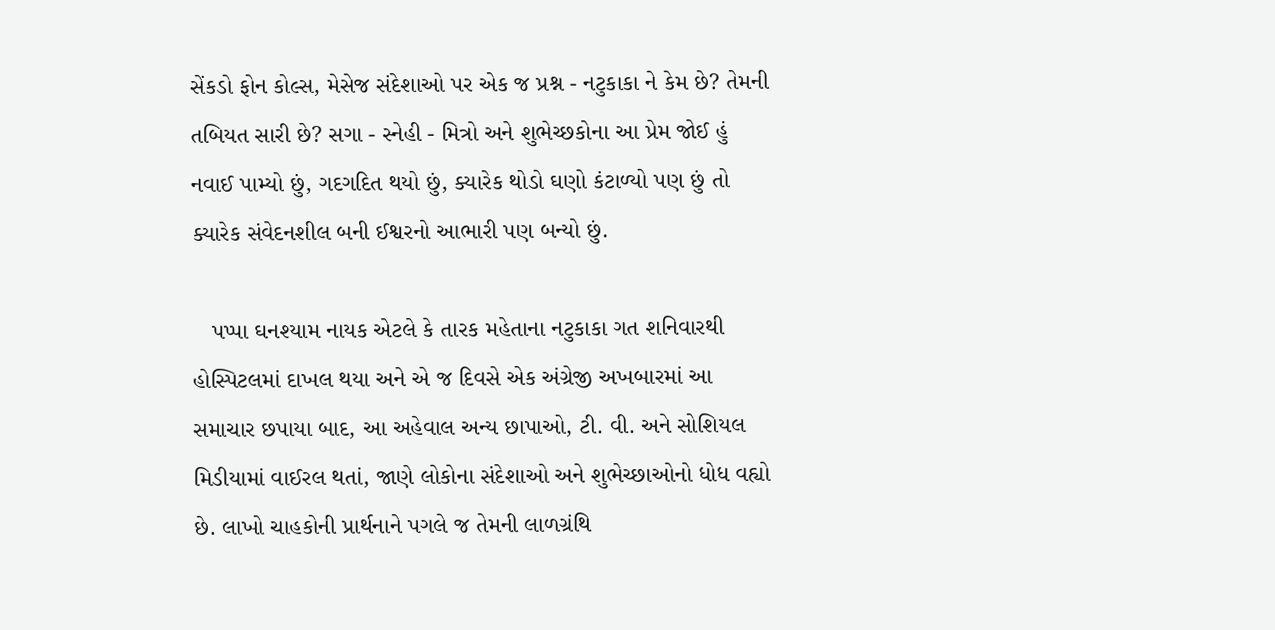સેંકડો ફોન કોલ્સ, મેસેજ સંદેશાઓ પર એક જ પ્રશ્ન - નટુકાકા ને કેમ છે? તેમની તબિયત સારી છે? સગા - સ્નેહી - મિત્રો અને શુભેચ્છકોના આ પ્રેમ જોઈ હું નવાઈ પામ્યો છું, ગદગદિત થયો છું, ક્યારેક થોડો ઘણો કંટાળ્યો પણ છું તો ક્યારેક સંવેદનશીલ બની ઈશ્વરનો આભારી પણ બન્યો છું.

   પપ્પા ઘનશ્યામ નાયક એટલે કે તારક મહેતાના નટુકાકા ગત શનિવારથી હોસ્પિટલમાં દાખલ થયા અને એ જ દિવસે એક અંગ્રેજી અખબારમાં આ સમાચાર છપાયા બાદ, આ અહેવાલ અન્ય છાપાઓ, ટી. વી. અને સોશિયલ મિડીયામાં વાઈરલ થતાં, જાણે લોકોના સંદેશાઓ અને શુભેચ્છાઓનો ધોધ વહ્યો છે. લાખો ચાહકોની પ્રાર્થનાને પગલે જ તેમની લાળગ્રંથિ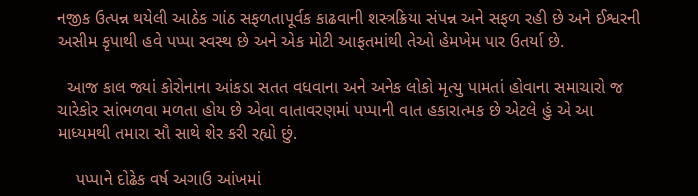નજીક ઉત્પન્ન થયેલી આઠેક ગાંઠ સફળતાપૂર્વક કાઢવાની શસ્ત્રક્રિયા સંપન્ન અને સફળ રહી છે અને ઈશ્વરની અસીમ કૃપાથી હવે પપ્પા સ્વસ્થ છે અને એક મોટી આફતમાંથી તેઓ હેમખેમ પાર ઉતર્યા છે.

  આજ કાલ જ્યાં કોરોનાના આંકડા સતત વધવાના અને અનેક લોકો મૃત્યુ પામતાં હોવાના સમાચારો જ ચારેકોર સાંભળવા મળતા હોય છે એવા વાતાવરણમાં પપ્પાની વાત હકારાત્મક છે એટલે હું એ આ માધ્યમથી તમારા સૌ સાથે શેર કરી રહ્યો છું.

    પપ્પાને દોઢેક વર્ષ અગાઉ આંખમાં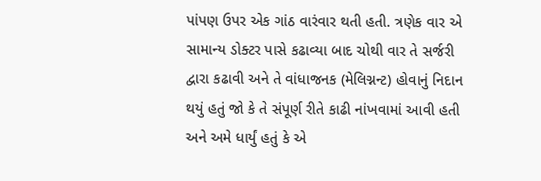પાંપણ ઉપર એક ગાંઠ વારંવાર થતી હતી. ત્રણેક વાર એ સામાન્ય ડોક્ટર પાસે કઢાવ્યા બાદ ચોથી વાર તે સર્જરી દ્વારા કઢાવી અને તે વાંધાજનક (મેલિગ્નન્ટ) હોવાનું નિદાન થયું હતું જો કે તે સંપૂર્ણ રીતે કાઢી નાંખવામાં આવી હતી અને અમે ધાર્યું હતું કે એ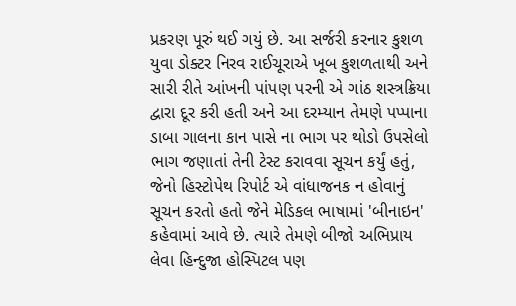પ્રકરણ પૂરું થઈ ગયું છે. આ સર્જરી કરનાર કુશળ યુવા ડોક્ટર નિરવ રાઈચૂરાએ ખૂબ કુશળતાથી અને સારી રીતે આંખની પાંપણ પરની એ ગાંઠ શસ્ત્રક્રિયા દ્વારા દૂર કરી હતી અને આ દરમ્યાન તેમણે પપ્પાના ડાબા ગાલના કાન પાસે ના ભાગ પર થોડો ઉપસેલો ભાગ જણાતાં તેની ટેસ્ટ કરાવવા સૂચન કર્યું હતું, જેનો હિસ્ટોપેથ રિપોર્ટ એ વાંધાજનક ન હોવાનું સૂચન કરતો હતો જેને મેડિકલ ભાષામાં 'બીનાઇન' કહેવામાં આવે છે. ત્યારે તેમણે બીજો અભિપ્રાય લેવા હિન્દુજા હોસ્પિટલ પણ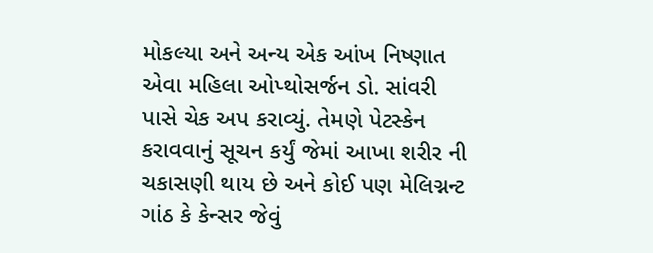મોકલ્યા અને અન્ય એક આંખ નિષ્ણાત એવા મહિલા ઓપ્થોસર્જન ડો. સાંવરી પાસે ચેક અપ કરાવ્યું. તેમણે પેટસ્કેન કરાવવાનું સૂચન કર્યું જેમાં આખા શરીર ની ચકાસણી થાય છે અને કોઈ પણ મેલિગ્નન્ટ ગાંઠ કે કેન્સર જેવું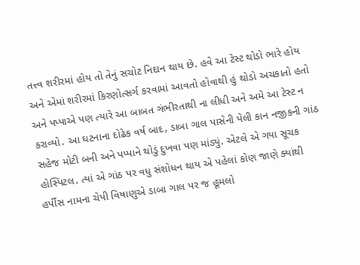તત્ત્વ શરીરમાં હોય તો તેનું સચોટ નિદાન થાય છે. હવે આ ટેસ્ટ થોડો ભારે હોય અને એમાં શરીરમાં કિરણોત્સર્ગ કરવામાં આવતો હોવાથી હું થોડો અચકાતો હતો અને પપ્પાએ પણ ત્યારે આ બાબત ગંભીરતાથી ના લીધી અને અમે આ ટેસ્ટ ન કરાવ્યો. આ ઘટનાના દોઢેક વર્ષ બાદ, ડાબા ગાલ પાસેની પેલી કાન નજીકની ગાંઠ સહેજ મોટી બની અને પપ્પાને થોડું દુખવા પણ માંડ્યું. એટલે એ ગયા સૂચક હોસ્પિટલ. ત્યાં એ ગાંઠ પર વધુ સંશોધન થાય એ પહેલાં કોણ જાણે ક્યાંથી હર્પીસ નામના ચેપી વિષાણુએ ડાબા ગાલ પર જ હૂમલો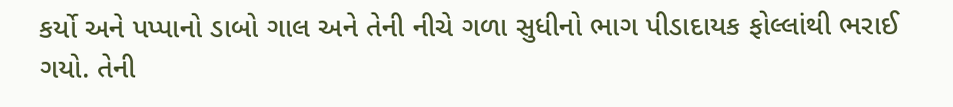કર્યો અને પપ્પાનો ડાબો ગાલ અને તેની નીચે ગળા સુધીનો ભાગ પીડાદાયક ફોલ્લાંથી ભરાઈ ગયો. તેની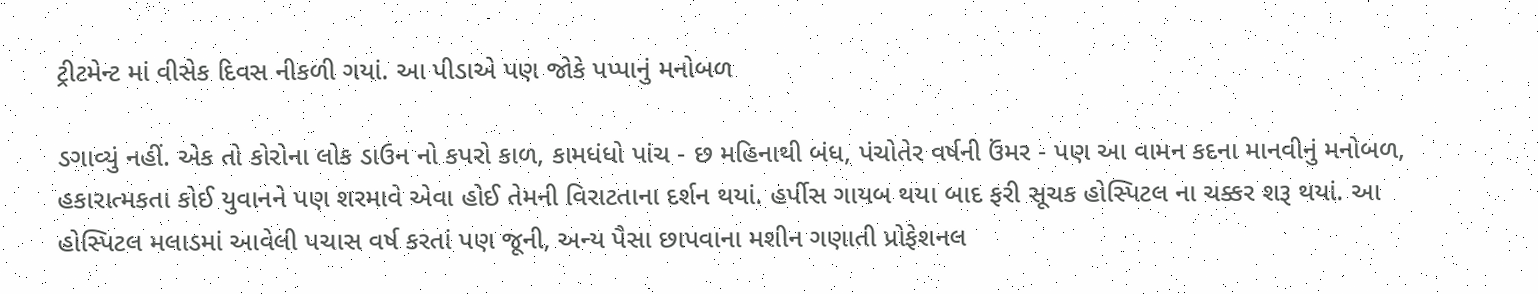ટ્રીટમેન્ટ માં વીસેક દિવસ નીકળી ગયાં. આ પીડાએ પણ જોકે પપ્પાનું મનોબળ

ડગાવ્યું નહીં. એક તો કોરોના લોક ડાઉન નો કપરો કાળ, કામધંધો પાંચ - છ મહિનાથી બંધ, પંચોતેર વર્ષની ઉંમર - પણ આ વામન કદના માનવીનું મનોબળ, હકારાત્મકતા કોઈ યુવાનને પણ શરમાવે એવા હોઈ તેમની વિરાટતાના દર્શન થયાં. હર્પીસ ગાયબ થયા બાદ ફરી સૂચક હોસ્પિટલ ના ચક્કર શરૂ થયાં. આ હોસ્પિટલ મલાડમાં આવેલી પચાસ વર્ષ કરતાં પણ જૂની, અન્ય પૈસા છાપવાના મશીન ગણાતી પ્રોફેશનલ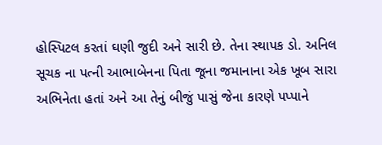હોસ્પિટલ કરતાં ઘણી જુદી અને સારી છે. તેના સ્થાપક ડો. અનિલ સૂચક ના પત્ની આભાબેનના પિતા જૂના જમાનાના એક ખૂબ સારા અભિનેતા હતાં અને આ તેનું બીજું પાસું જેના કારણે પપ્પાને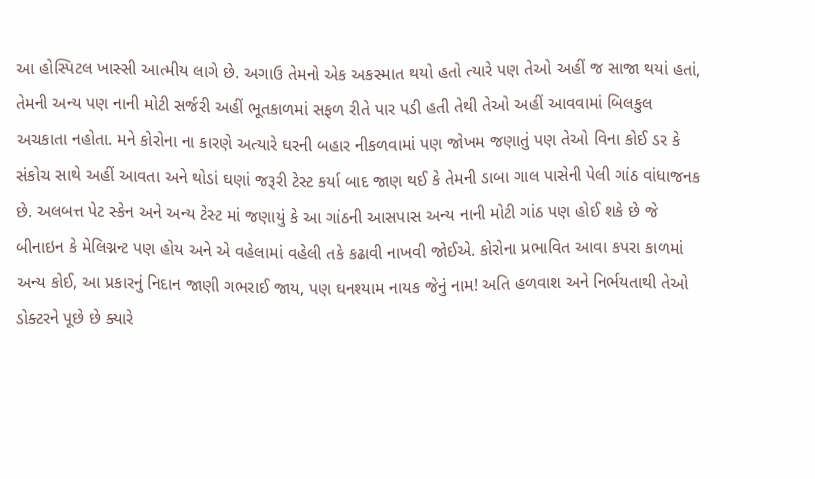આ હોસ્પિટલ ખાસ્સી આત્મીય લાગે છે. અગાઉ તેમનો એક અકસ્માત થયો હતો ત્યારે પણ તેઓ અહીં જ સાજા થયાં હતાં, તેમની અન્ય પણ નાની મોટી સર્જરી અહીં ભૂતકાળમાં સફળ રીતે પાર પડી હતી તેથી તેઓ અહીં આવવામાં બિલકુલ અચકાતા નહોતા. મને કોરોના ના કારણે અત્યારે ઘરની બહાર નીકળવામાં પણ જોખમ જણાતું પણ તેઓ વિના કોઈ ડર કે સંકોચ સાથે અહીં આવતા અને થોડાં ઘણાં જરૂરી ટેસ્ટ કર્યા બાદ જાણ થઈ કે તેમની ડાબા ગાલ પાસેની પેલી ગાંઠ વાંધાજનક છે. અલબત્ત પેટ સ્કેન અને અન્ય ટેસ્ટ માં જણાયું કે આ ગાંઠની આસપાસ અન્ય નાની મોટી ગાંઠ પણ હોઈ શકે છે જે બીનાઇન કે મેલિગ્નન્ટ પણ હોય અને એ વહેલામાં વહેલી તકે કઢાવી નાખવી જોઈએ. કોરોના પ્રભાવિત આવા કપરા કાળમાં અન્ય કોઈ, આ પ્રકારનું નિદાન જાણી ગભરાઈ જાય, પણ ઘનશ્યામ નાયક જેનું નામ! અતિ હળવાશ અને નિર્ભયતાથી તેઓ ડોક્ટરને પૂછે છે ક્યારે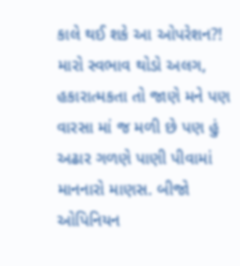કાલે થઈ શકે આ ઓપરેશન?! મારો સ્વભાવ થોડો અલગ, હકારાત્મકતા તો જાણે મને પણ વારસા માં જ મળી છે પણ હું અઢાર ગળણે પાણી પીવામાં માનનારો માણસ. બીજો ઓપિનિયન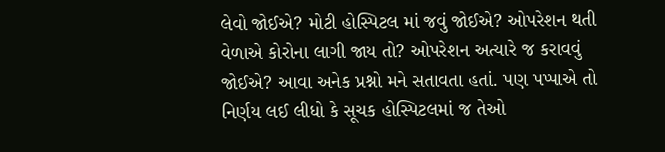લેવો જોઈએ? મોટી હોસ્પિટલ માં જવું જોઈએ? ઓપરેશન થતી વેળાએ કોરોના લાગી જાય તો? ઓપરેશન અત્યારે જ કરાવવું જોઈએ? આવા અનેક પ્રશ્નો મને સતાવતા હતાં. પણ પપ્પાએ તો નિર્ણય લઈ લીધો કે સૂચક હોસ્પિટલમાં જ તેઓ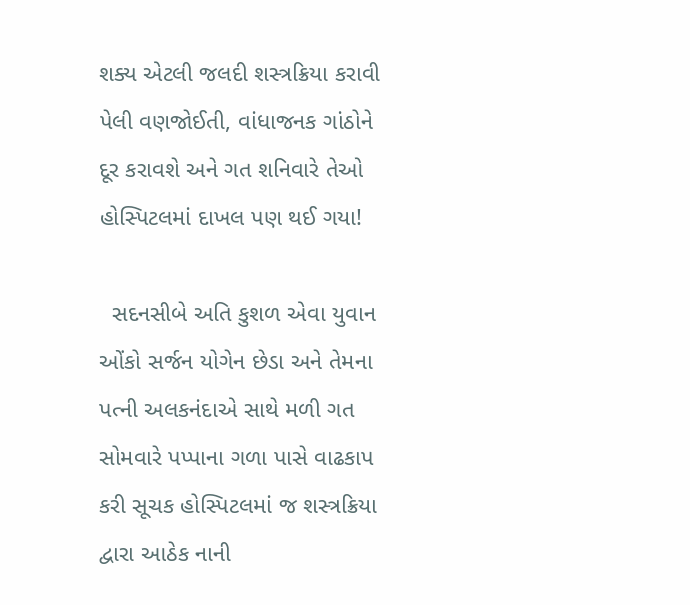શક્ય એટલી જલદી શસ્ત્રક્રિયા કરાવી પેલી વણજોઈતી, વાંધાજનક ગાંઠોને દૂર કરાવશે અને ગત શનિવારે તેઓ હોસ્પિટલમાં દાખલ પણ થઈ ગયા!

  સદનસીબે અતિ કુશળ એવા યુવાન ઓંકો સર્જન યોગેન છેડા અને તેમના પત્ની અલકનંદાએ સાથે મળી ગત સોમવારે પપ્પાના ગળા પાસે વાઢકાપ કરી સૂચક હોસ્પિટલમાં જ શસ્ત્રક્રિયા દ્વારા આઠેક નાની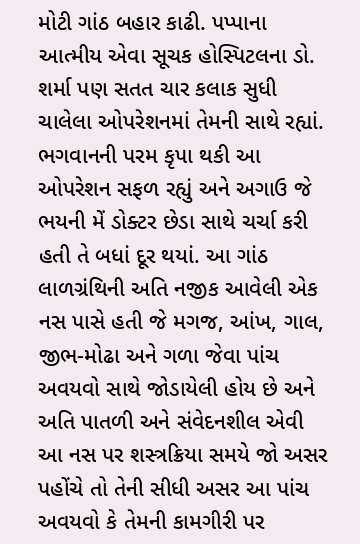મોટી ગાંઠ બહાર કાઢી. પપ્પાના આત્મીય એવા સૂચક હોસ્પિટલના ડો. શર્મા પણ સતત ચાર કલાક સુધી ચાલેલા ઓપરેશનમાં તેમની સાથે રહ્યાં. ભગવાનની પરમ કૃપા થકી આ ઓપરેશન સફળ રહ્યું અને અગાઉ જે ભયની મેં ડોક્ટર છેડા સાથે ચર્ચા કરી હતી તે બધાં દૂર થયાં. આ ગાંઠ લાળગ્રંથિની અતિ નજીક આવેલી એક નસ પાસે હતી જે મગજ, આંખ, ગાલ, જીભ-મોઢા અને ગળા જેવા પાંચ અવયવો સાથે જોડાયેલી હોય છે અને અતિ પાતળી અને સંવેદનશીલ એવી આ નસ પર શસ્ત્રક્રિયા સમયે જો અસર પહોંચે તો તેની સીધી અસર આ પાંચ અવયવો કે તેમની કામગીરી પર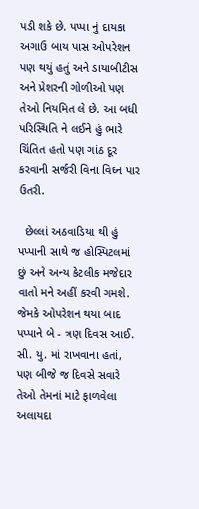પડી શકે છે. પપ્પા નું દાયકા અગાઉ બાય પાસ ઓપરેશન પણ થયું હતું અને ડાયાબીટીસ અને પ્રેશરની ગોળીઓ પણ તેઓ નિયમિત લે છે. આ બધી પરિસ્થિતિ ને લઈને હું ભારે ચિંતિત હતો પણ ગાંઠ દૂર કરવાની સર્જરી વિના વિઘ્ન પાર ઉતરી.

  છેલ્લાં અઠવાડિયા થી હું પપ્પાની સાથે જ હોસ્પિટલમાં છું અને અન્ય કેટલીક મજેદાર વાતો મને અહીં કરવી ગમશે. જેમકે ઓપરેશન થયા બાદ પપ્પાને બે - ત્રણ દિવસ આઈ. સી. યુ. માં રાખવાના હતાં, પણ બીજે જ દિવસે સવારે તેઓ તેમનાં માટે ફાળવેલા અલાયદા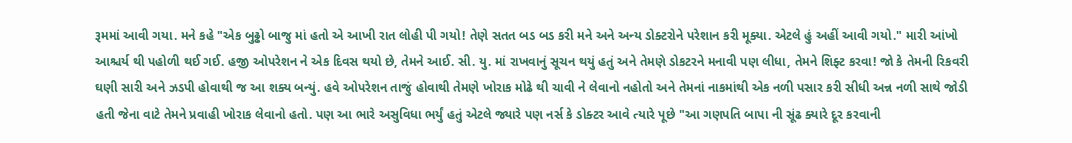રૂમમાં આવી ગયા. મને કહે "એક બુઢ્ઢો બાજુ માં હતો એ આખી રાત લોહી પી ગયો! તેણે સતત બડ બડ કરી મને અને અન્ય ડોક્ટરોને પરેશાન કરી મૂક્યા. એટલે હું અહીં આવી ગયો." મારી આંખો આશ્ચર્ય થી પહોળી થઈ ગઈ. હજી ઓપરેશન ને એક દિવસ થયો છે, તેમને આઈ. સી. યુ. માં રાખવાનું સૂચન થયું હતું અને તેમણે ડોકટરને મનાવી પણ લીધા, તેમને શિફ્ટ કરવા! જો કે તેમની રિકવરી ઘણી સારી અને ઝડપી હોવાથી જ આ શક્ય બન્યું. હવે ઓપરેશન તાજું હોવાથી તેમણે ખોરાક મોઢે થી ચાવી ને લેવાનો નહોતો અને તેમનાં નાકમાંથી એક નળી પસાર કરી સીધી અન્ન નળી સાથે જોડી હતી જેના વાટે તેમને પ્રવાહી ખોરાક લેવાનો હતો. પણ આ ભારે અસુવિધા ભર્યું હતું એટલે જ્યારે પણ નર્સ કે ડોક્ટર આવે ત્યારે પૂછે "આ ગણપતિ બાપા ની સૂંઢ ક્યારે દૂર કરવાની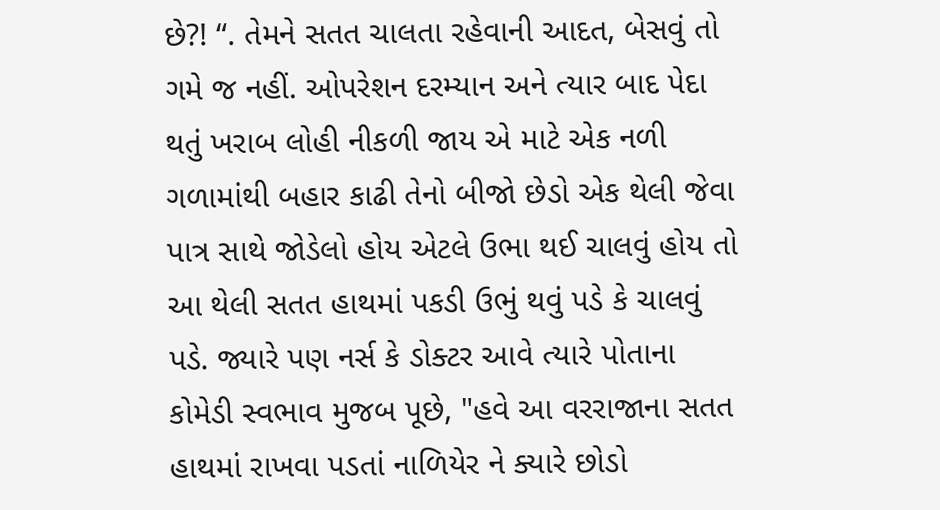છે?! “. તેમને સતત ચાલતા રહેવાની આદત, બેસવું તો ગમે જ નહીં. ઓપરેશન દરમ્યાન અને ત્યાર બાદ પેદા થતું ખરાબ લોહી નીકળી જાય એ માટે એક નળી ગળામાંથી બહાર કાઢી તેનો બીજો છેડો એક થેલી જેવા પાત્ર સાથે જોડેલો હોય એટલે ઉભા થઈ ચાલવું હોય તો આ થેલી સતત હાથમાં પકડી ઉભું થવું પડે કે ચાલવું પડે. જ્યારે પણ નર્સ કે ડોક્ટર આવે ત્યારે પોતાના કોમેડી સ્વભાવ મુજબ પૂછે, "હવે આ વરરાજાના સતત હાથમાં રાખવા પડતાં નાળિયેર ને ક્યારે છોડો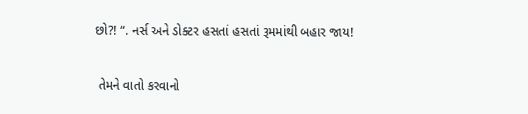છો?! “. નર્સ અને ડોક્ટર હસતાં હસતાં રૂમમાંથી બહાર જાય!

 તેમને વાતો કરવાનો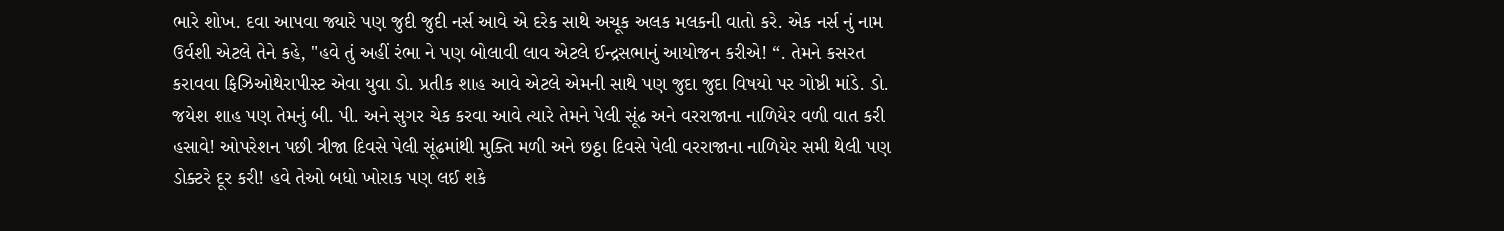ભારે શોખ. દવા આપવા જ્યારે પણ જુદી જુદી નર્સ આવે એ દરેક સાથે અચૂક અલક મલકની વાતો કરે. એક નર્સ નું નામ ઉર્વશી એટલે તેને કહે, "હવે તું અહીં રંભા ને પણ બોલાવી લાવ એટલે ઈન્દ્રસભાનું આયોજન કરીએ! “. તેમને કસરત કરાવવા ફિઝિઓથેરાપીસ્ટ એવા યુવા ડો. પ્રતીક શાહ આવે એટલે એમની સાથે પણ જુદા જુદા વિષયો પર ગોષ્ઠી માંડે. ડો. જયેશ શાહ પણ તેમનું બી. પી. અને સુગર ચેક કરવા આવે ત્યારે તેમને પેલી સૂંઢ અને વરરાજાના નાળિયેર વળી વાત કરી હસાવે! ઓપરેશન પછી ત્રીજા દિવસે પેલી સૂંઢમાંથી મુક્તિ મળી અને છઠ્ઠા દિવસે પેલી વરરાજાના નાળિયેર સમી થેલી પણ ડોક્ટરે દૂર કરી! હવે તેઓ બધો ખોરાક પણ લઈ શકે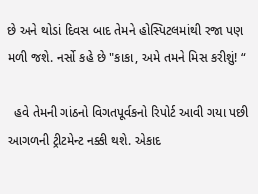છે અને થોડાં દિવસ બાદ તેમને હોસ્પિટલમાંથી રજા પણ મળી જશે. નર્સો કહે છે "કાકા, અમે તમને મિસ કરીશું! “

  હવે તેમની ગાંઠનો વિગતપૂર્વકનો રિપોર્ટ આવી ગયા પછી આગળની ટ્રીટમેન્ટ નક્કી થશે. એકાદ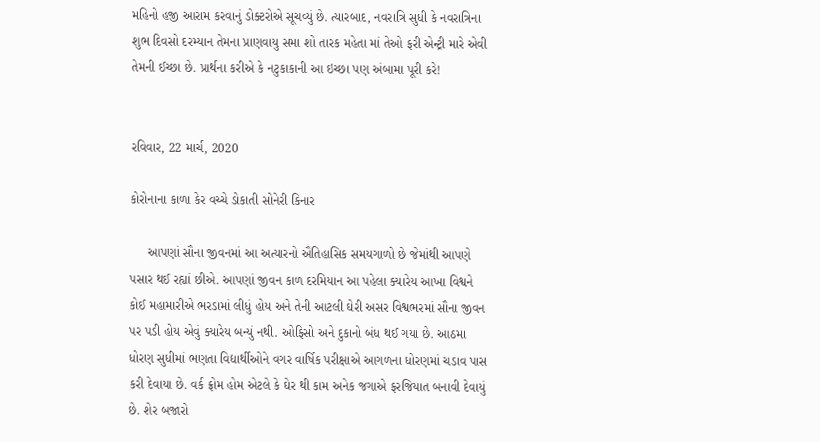મહિનો હજી આરામ કરવાનું ડોક્ટરોએ સૂચવ્યું છે. ત્યારબાદ, નવરાત્રિ સુધી કે નવરાત્રિના શુભ દિવસો દરમ્યાન તેમના પ્રાણવાયુ સમા શો તારક મહેતા માં તેઓ ફરી એન્ટ્રી મારે એવી તેમની ઈચ્છા છે. પ્રાર્થના કરીએ કે નટુકાકાની આ ઇચ્છા પણ અંબામા પૂરી કરે!


રવિવાર, 22 માર્ચ, 2020

કોરોનાના કાળા કેર વચ્ચે ડોકાતી સોનેરી કિનાર

     આપણાં સૌના જીવનમાં આ અત્યારનો ઐતિહાસિક સમયગાળો છે જેમાંથી આપણે પસાર થઈ રહ્યાં છીએ. આપણાં જીવન કાળ દરમિયાન આ પહેલા ક્યારેય આખા વિશ્વને કોઈ મહામારીએ ભરડામાં લીધું હોય અને તેની આટલી ઘેરી અસર વિશ્વભરમાં સૌના જીવન પર પડી હોય એવું ક્યારેય બન્યું નથી. ઓફિસો અને દુકાનો બંધ થઈ ગયા છે. આઠમા ધોરણ સુધીમાં ભણતા વિદ્યાર્થીઓને વગર વાર્ષિક પરીક્ષાએ આગળના ધોરણમાં ચડાવ પાસ કરી દેવાયા છે. વર્ક ફ્રોમ હોમ એટલે કે ઘેર થી કામ અનેક જગાએ ફરજિયાત બનાવી દેવાયું છે. શેર બજારો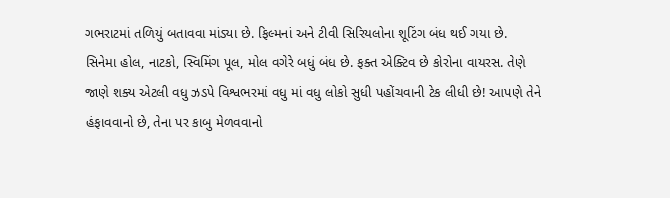ગભરાટમાં તળિયું બતાવવા માંડ્યા છે. ફિલ્મનાં અને ટીવી સિરિયલોના શૂટિંગ બંધ થઈ ગયા છે. સિનેમા હોલ, નાટકો, સ્વિમિંગ પૂલ, મોલ વગેરે બધું બંધ છે. ફક્ત એક્ટિવ છે કોરોના વાયરસ. તેણે જાણે શક્ય એટલી વધુ ઝડપે વિશ્વભરમાં વધુ માં વધુ લોકો સુધી પહોંચવાની ટેક લીધી છે! આપણે તેને હંફાવવાનો છે, તેના પર કાબુ મેળવવાનો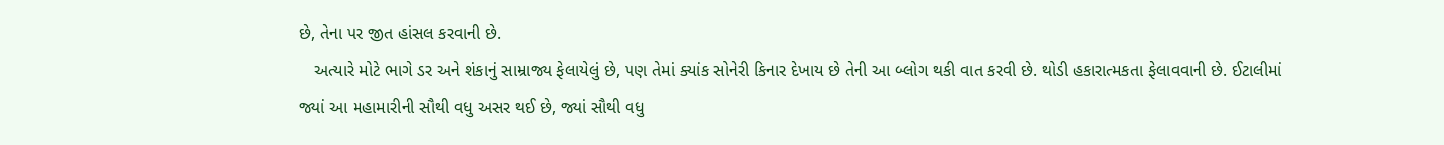છે, તેના પર જીત હાંસલ કરવાની છે.
   અત્યારે મોટે ભાગે ડર અને શંકાનું સામ્રાજ્ય ફેલાયેલું છે, પણ તેમાં ક્યાંક સોનેરી કિનાર દેખાય છે તેની આ બ્લોગ થકી વાત કરવી છે. થોડી હકારાત્મકતા ફેલાવવાની છે. ઈટાલીમાં જ્યાં આ મહામારીની સૌથી વધુ અસર થઈ છે, જ્યાં સૌથી વધુ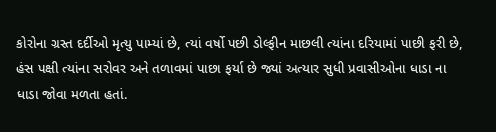કોરોના ગ્રસ્ત દર્દીઓ મૃત્યુ પામ્યાં છે, ત્યાં વર્ષો પછી ડોલ્ફીન માછલી ત્યાંના દરિયામાં પાછી ફરી છે, હંસ પક્ષી ત્યાંના સરોવર અને તળાવમાં પાછા ફર્યા છે જ્યાં અત્યાર સુધી પ્રવાસીઓના ધાડા ના ધાડા જોવા મળતા હતાં.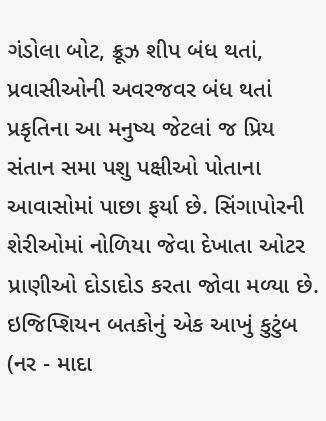ગંડોલા બોટ, ક્રૂઝ શીપ બંધ થતાં, પ્રવાસીઓની અવરજવર બંધ થતાં પ્રકૃતિના આ મનુષ્ય જેટલાં જ પ્રિય સંતાન સમા પશુ પક્ષીઓ પોતાના આવાસોમાં પાછા ફર્યા છે. સિંગાપોરની શેરીઓમાં નોળિયા જેવા દેખાતા ઓટર પ્રાણીઓ દોડાદોડ કરતા જોવા મળ્યા છે. ઇજિપ્શિયન બતકોનું એક આખું કુટુંબ (નર - માદા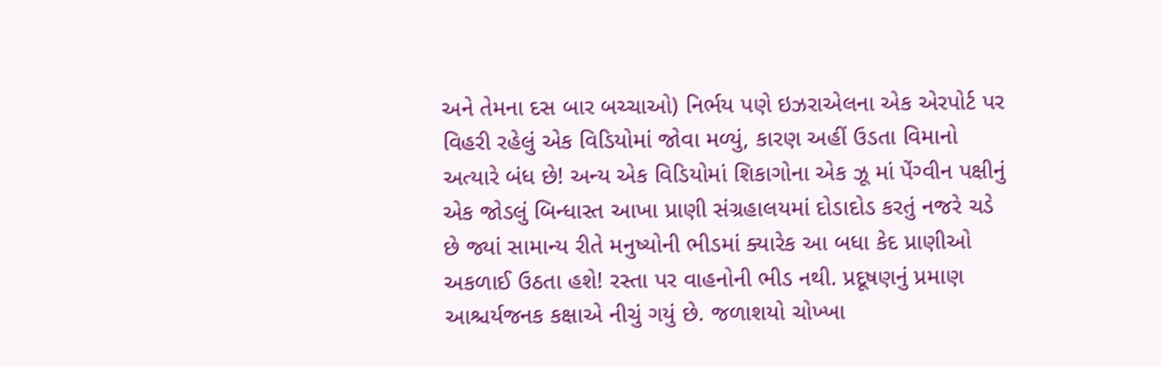અને તેમના દસ બાર બચ્ચાઓ) નિર્ભય પણે ઇઝરાએલના એક એરપોર્ટ પર વિહરી રહેલું એક વિડિયોમાં જોવા મળ્યું, કારણ અહીં ઉડતા વિમાનો અત્યારે બંધ છે! અન્ય એક વિડિયોમાં શિકાગોના એક ઝૂ માં પેંગ્વીન પક્ષીનું એક જોડલું બિન્ધાસ્ત આખા પ્રાણી સંગ્રહાલયમાં દોડાદોડ કરતું નજરે ચડે છે જ્યાં સામાન્ય રીતે મનુષ્યોની ભીડમાં ક્યારેક આ બધા કેદ પ્રાણીઓ અકળાઈ ઉઠતા હશે! રસ્તા પર વાહનોની ભીડ નથી. પ્રદૂષણનું પ્રમાણ આશ્ચર્યજનક કક્ષાએ નીચું ગયું છે. જળાશયો ચોખ્ખા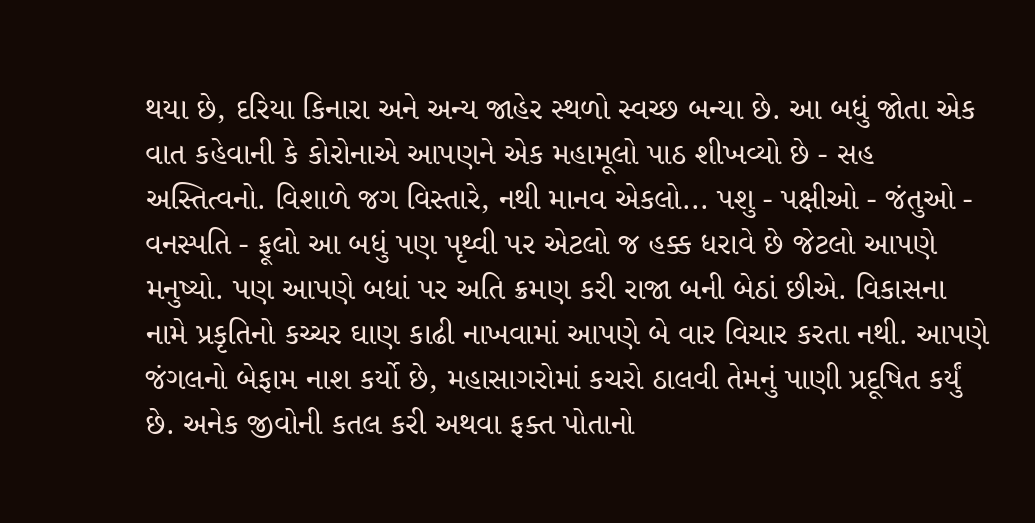થયા છે, દરિયા કિનારા અને અન્ય જાહેર સ્થળો સ્વચ્છ બન્યા છે. આ બધું જોતા એક વાત કહેવાની કે કોરોનાએ આપણને એક મહામૂલો પાઠ શીખવ્યો છે - સહ અસ્તિત્વનો. વિશાળે જગ વિસ્તારે, નથી માનવ એકલો... પશુ - પક્ષીઓ - જંતુઓ - વનસ્પતિ - ફૂલો આ બધું પણ પૃથ્વી પર એટલો જ હક્ક ધરાવે છે જેટલો આપણે મનુષ્યો. પણ આપણે બધાં પર અતિ ક્રમણ કરી રાજા બની બેઠાં છીએ. વિકાસના નામે પ્રકૃતિનો કચ્ચર ઘાણ કાઢી નાખવામાં આપણે બે વાર વિચાર કરતા નથી. આપણે જંગલનો બેફામ નાશ કર્યો છે, મહાસાગરોમાં કચરો ઠાલવી તેમનું પાણી પ્રદૂષિત કર્યું છે. અનેક જીવોની કતલ કરી અથવા ફક્ત પોતાનો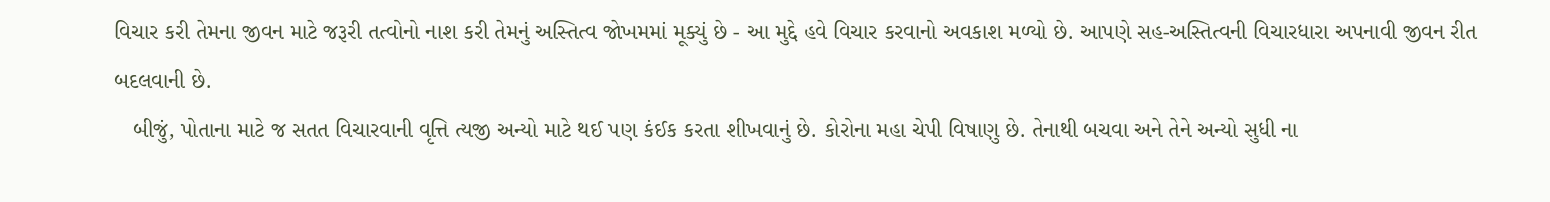વિચાર કરી તેમના જીવન માટે જરૂરી તત્વોનો નાશ કરી તેમનું અસ્તિત્વ જોખમમાં મૂક્યું છે - આ મુદ્દે હવે વિચાર કરવાનો અવકાશ મળ્યો છે. આપણે સહ-અસ્તિત્વની વિચારધારા અપનાવી જીવન રીત બદલવાની છે.
   બીજું, પોતાના માટે જ સતત વિચારવાની વૃત્તિ ત્યજી અન્યો માટે થઈ પણ કંઈક કરતા શીખવાનું છે. કોરોના મહા ચેપી વિષાણુ છે. તેનાથી બચવા અને તેને અન્યો સુધી ના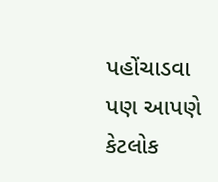પહોંચાડવા પણ આપણે કેટલોક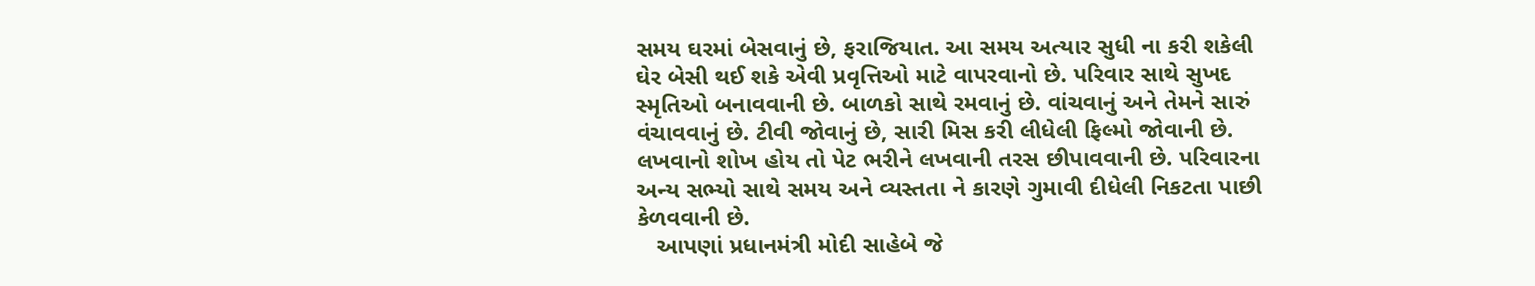સમય ઘરમાં બેસવાનું છે, ફરાજિયાત. આ સમય અત્યાર સુધી ના કરી શકેલી ઘેર બેસી થઈ શકે એવી પ્રવૃત્તિઓ માટે વાપરવાનો છે. પરિવાર સાથે સુખદ સ્મૃતિઓ બનાવવાની છે. બાળકો સાથે રમવાનું છે. વાંચવાનું અને તેમને સારું વંચાવવાનું છે. ટીવી જોવાનું છે, સારી મિસ કરી લીધેલી ફિલ્મો જોવાની છે. લખવાનો શોખ હોય તો પેટ ભરીને લખવાની તરસ છીપાવવાની છે. પરિવારના અન્ય સભ્યો સાથે સમય અને વ્યસ્તતા ને કારણે ગુમાવી દીધેલી નિકટતા પાછી કેળવવાની છે.
   આપણાં પ્રધાનમંત્રી મોદી સાહેબે જે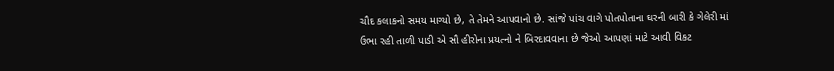ચૌદ કલાકનો સમય માગ્યો છે, તે તેમને આપવાનો છે. સાંજે પાંચ વાગે પોતપોતાના ઘરની બારી કે ગેલેરી માં ઉભા રહી તાળી પાડી એ સૌ હીરોના પ્રયત્નો ને બિરદાવવાના છે જેઓ આપણાં માટે આવી વિકટ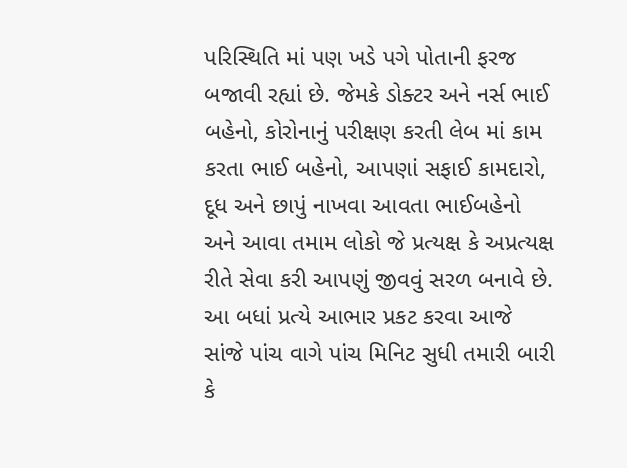પરિસ્થિતિ માં પણ ખડે પગે પોતાની ફરજ બજાવી રહ્યાં છે. જેમકે ડોક્ટર અને નર્સ ભાઈ બહેનો, કોરોનાનું પરીક્ષણ કરતી લેબ માં કામ કરતા ભાઈ બહેનો, આપણાં સફાઈ કામદારો, દૂધ અને છાપું નાખવા આવતા ભાઈબહેનો અને આવા તમામ લોકો જે પ્રત્યક્ષ કે અપ્રત્યક્ષ રીતે સેવા કરી આપણું જીવવું સરળ બનાવે છે. આ બધાં પ્રત્યે આભાર પ્રકટ કરવા આજે સાંજે પાંચ વાગે પાંચ મિનિટ સુધી તમારી બારી કે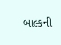બાલ્કની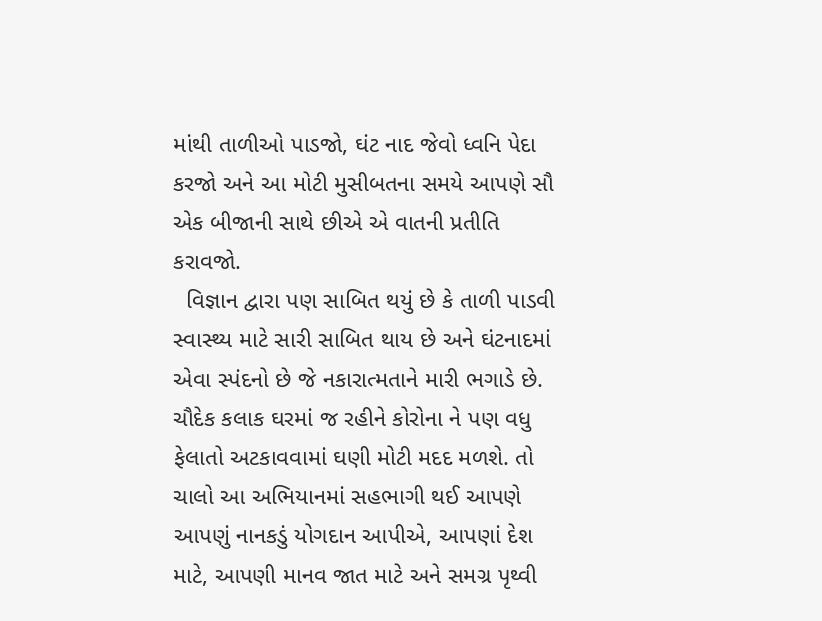માંથી તાળીઓ પાડજો, ઘંટ નાદ જેવો ધ્વનિ પેદા કરજો અને આ મોટી મુસીબતના સમયે આપણે સૌ એક બીજાની સાથે છીએ એ વાતની પ્રતીતિ કરાવજો.
  વિજ્ઞાન દ્વારા પણ સાબિત થયું છે કે તાળી પાડવી સ્વાસ્થ્ય માટે સારી સાબિત થાય છે અને ઘંટનાદમાં એવા સ્પંદનો છે જે નકારાત્મતાને મારી ભગાડે છે. ચૌદેક કલાક ઘરમાં જ રહીને કોરોના ને પણ વધુ ફેલાતો અટકાવવામાં ઘણી મોટી મદદ મળશે. તો ચાલો આ અભિયાનમાં સહભાગી થઈ આપણે આપણું નાનકડું યોગદાન આપીએ, આપણાં દેશ માટે, આપણી માનવ જાત માટે અને સમગ્ર પૃથ્વી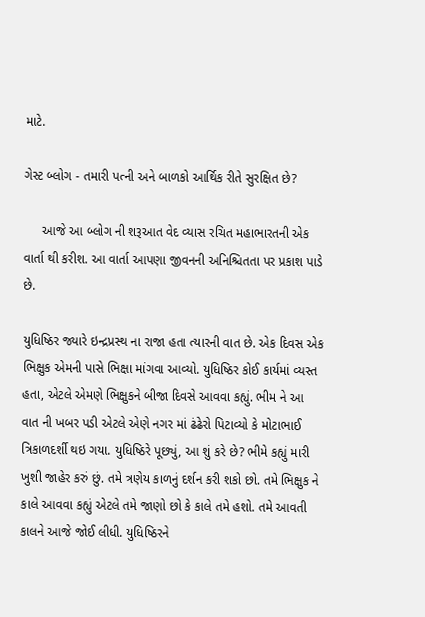માટે.

ગેસ્ટ બ્લોગ - તમારી પત્ની અને બાળકો આર્થિક રીતે સુરક્ષિત છે?

     આજે આ બ્લોગ ની શરૂઆત વેદ વ્યાસ રચિત મહાભારતની એક વાર્તા થી કરીશ. આ વાર્તા આપણા જીવનની અનિશ્ચિતતા પર પ્રકાશ પાડે છે.

યુધિષ્ઠિર જ્યારે ઇન્દ્રપ્રસ્થ ના રાજા હતા ત્યારની વાત છે. એક દિવસ એક ભિક્ષુક એમની પાસે ભિક્ષા માંગવા આવ્યો. યુધિષ્ઠિર કોઈ કાર્યમાં વ્યસ્ત હતા, એટલે એમણે ભિક્ષુકને બીજા દિવસે આવવા કહ્યું. ભીમ ને આ વાત ની ખબર પડી એટલે એણે નગર માં ઢંઢેરો પિટાવ્યો કે મોટાભાઈ ત્રિકાળદર્શી થઇ ગયા. યુધિષ્ઠિરે પૂછ્યું, આ શું કરે છે? ભીમે કહ્યું મારી ખુશી જાહેર કરું છું. તમે ત્રણેય કાળનું દર્શન કરી શકો છો. તમે ભિક્ષુક ને કાલે આવવા કહ્યું એટલે તમે જાણો છો કે કાલે તમે હશો. તમે આવતી કાલને આજે જોઈ લીધી. યુધિષ્ઠિરને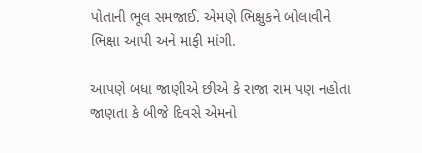પોતાની ભૂલ સમજાઈ. એમણે ભિક્ષુકને બોલાવીને ભિક્ષા આપી અને માફી માંગી.

આપણે બધા જાણીએ છીએ કે રાજા રામ પણ નહોતા જાણતા કે બીજે દિવસે એમનો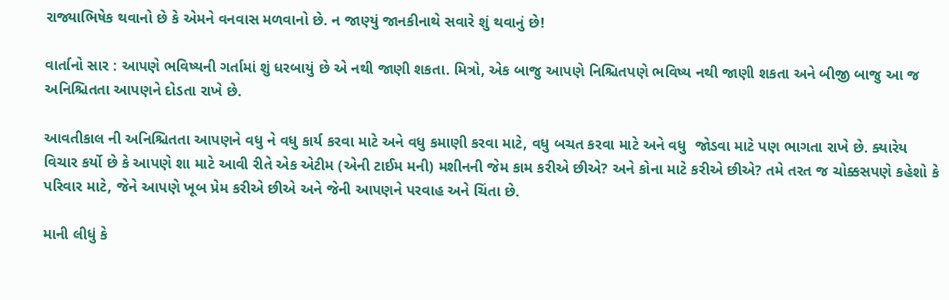રાજ્યાભિષેક થવાનો છે કે એમને વનવાસ મળવાનો છે. ન જાણ્યું જાનકીનાથે સવારે શું થવાનું છે!

વાર્તાનો સાર : આપણે ભવિષ્યની ગર્તામાં શું ધરબાયું છે એ નથી જાણી શકતા. મિત્રો, એક બાજુ આપણે નિશ્ચિતપણે ભવિષ્ય નથી જાણી શકતા અને બીજી બાજુ આ જ અનિશ્ચિતતા આપણને દોડતા રાખે છે.

આવતીકાલ ની અનિશ્ચિતતા આપણને વધુ ને વધુ કાર્ય કરવા માટે અને વધુ કમાણી કરવા માટે, વધુ બચત કરવા માટે અને વધુ  જોડવા માટે પણ ભાગતા રાખે છે. ક્યારેય વિચાર કર્યો છે કે આપણે શા માટે આવી રીતે એક એટીમ (એની ટાઈમ મની) મશીનની જેમ કામ કરીએ છીએ? અને કોના માટે કરીએ છીએ? તમે તરત જ ચોક્કસપણે કહેશો કે પરિવાર માટે, જેને આપણે ખૂબ પ્રેમ કરીએ છીએ અને જેની આપણને પરવાહ અને ચિંતા છે.

માની લીધું કે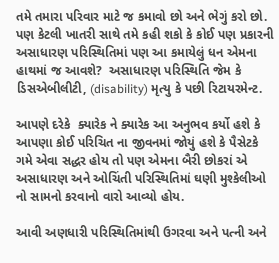તમે તમારા પરિવાર માટે જ કમાવો છો અને ભેગું કરો છો. પણ કેટલી ખાતરી સાથે તમે કહી શકો કે કોઈ પણ પ્રકારની અસાધારણ પરિસ્થિતિમાં પણ આ કમાયેલું ધન એમના હાથમાં જ આવશે?  અસાધારણ પરિસ્થિતિ જેમ કે ડિસએબીલીટી, (disability) મૃત્યુ કે પછી રિટાયરમેન્ટ.

આપણે દરેકે  ક્યારેક ને ક્યારેક આ અનુભવ કર્યો હશે કે આપણા કોઈ પરિચિત ના જીવનમાં જોયું હશે કે પૈસેટકે ગમે એવા સદ્ધર હોય તો પણ એમના બૈરી છોકરાં એ અસાધારણ અને ઓચિંતી પરિસ્થિતિમાં ઘણી મુશ્કેલીઓ નો સામનો કરવાનો વારો આવ્યો હોય.

આવી અણધારી પરિસ્થિતિમાંથી ઉગરવા અને પત્ની અને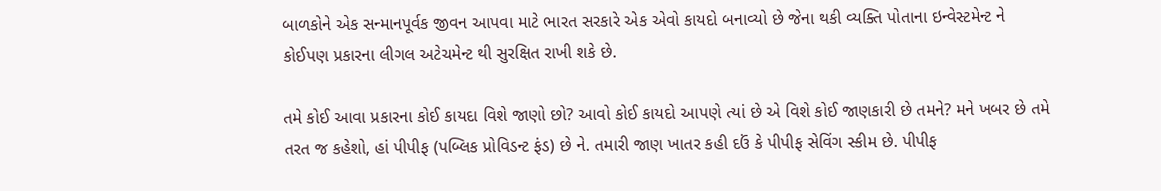બાળકોને એક સન્માનપૂર્વક જીવન આપવા માટે ભારત સરકારે એક એવો કાયદો બનાવ્યો છે જેના થકી વ્યક્તિ પોતાના ઇન્વેસ્ટમેન્ટ ને કોઈપણ પ્રકારના લીગલ અટેચમેન્ટ થી સુરક્ષિત રાખી શકે છે.

તમે કોઈ આવા પ્રકારના કોઈ કાયદા વિશે જાણો છો? આવો કોઈ કાયદો આપણે ત્યાં છે એ વિશે કોઈ જાણકારી છે તમને? મને ખબર છે તમે તરત જ કહેશો, હાં પીપીફ (પબ્લિક પ્રોવિડન્ટ ફંડ) છે ને. તમારી જાણ ખાતર કહી દઉં કે પીપીફ સેવિંગ સ્કીમ છે. પીપીફ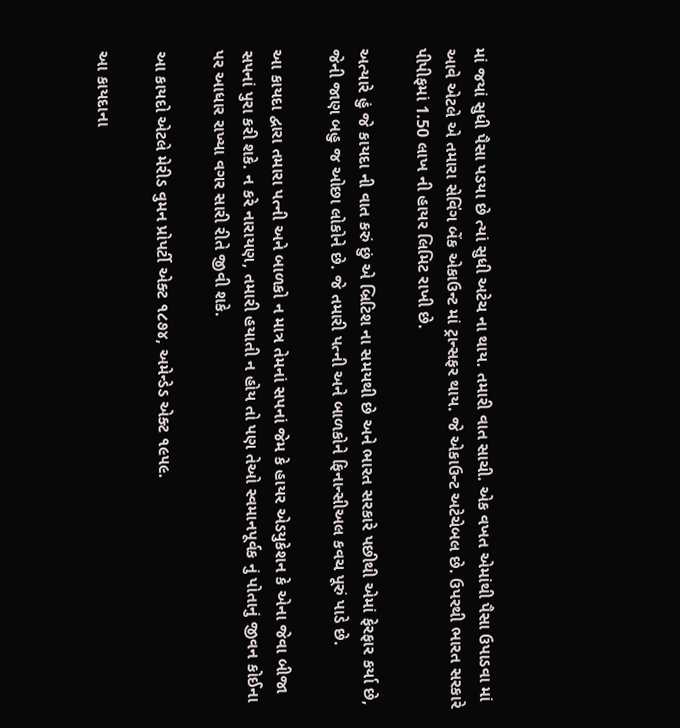માં જયાં સુધી પૈસા પડયા છે ત્યાં સુધી અટેચ ના થાય. તમારી વાત સાચી. એક વખત એમાંથી પૈસા ઉપાડવા માં આવે એટલે એ તમારા સેવિંગ બેંક એકાઉન્ટ માં ટ્રાન્સફર થાય. જે એકાઉન્ટ અટેચેબલ છે. ઉપરથી ભારત સરકારે પીપીફમાં 1.50 લાખ ની હાયર લિમિટ રાખી છે.

અત્યારે હું જે કાયદા ની વાત કરું છું એ બ્રિટિશ ના સમયથી છે અને ભારત સરકારે પછીથી એમાં ફેરફાર કર્યા છે, જેની જાણ બહુ જ ઓછા લોકોને છે. જે તમારી પત્ની અને બાળકોને ફિનાન્સીઅલ કવચ પૂરું પાડે છે.

આ કાયદા દ્વારા તમારા પત્ની અને બાળકો ન માત્ર તેમનાં સપનાં જેમ કે હાયર એડયુકેશન કે એના જેવા બીજા સપનાં પુરા કરી શકે. ન કરે નારાયણ, તમારી હયાતી ન હોય તો પણ તેઓ સ્વમાનપૂર્વક નું પોતાનું જીવન કોઈના પર આધાર રાખ્યા વગર સારી રીતે જીવી શકે.

આ કાયદો એટલે મેરીડ વુમન પ્રોપર્ટી એક્ટ ૧૮૭૪, અમેન્ડેડ એક્ટ ૧૯૫૯.

આ કાયદાના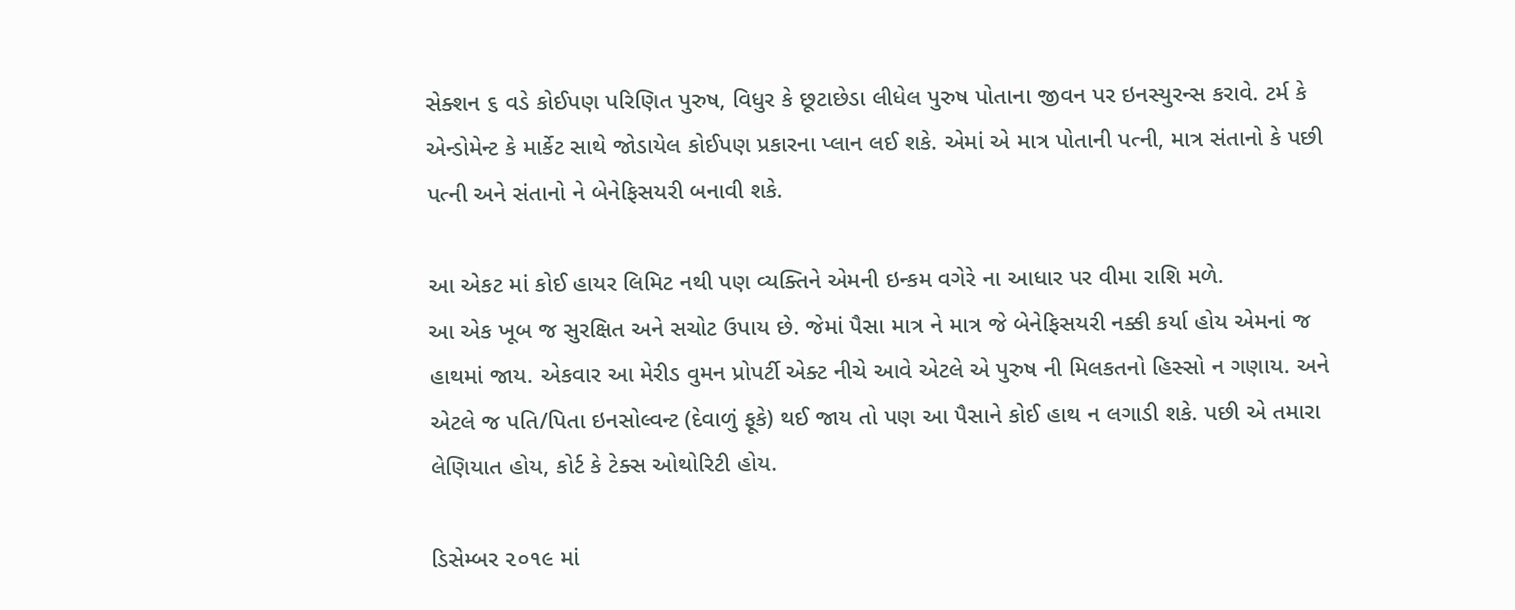સેક્શન ૬ વડે કોઈપણ પરિણિત પુરુષ, વિધુર કે છૂટાછેડા લીધેલ પુરુષ પોતાના જીવન પર ઇનસ્યુરન્સ કરાવે. ટર્મ કે એન્ડોમેન્ટ કે માર્કેટ સાથે જોડાયેલ કોઈપણ પ્રકારના પ્લાન લઈ શકે. એમાં એ માત્ર પોતાની પત્ની, માત્ર સંતાનો કે પછી પત્ની અને સંતાનો ને બેનેફિસયરી બનાવી શકે.

આ એકટ માં કોઈ હાયર લિમિટ નથી પણ વ્યક્તિને એમની ઇન્કમ વગેરે ના આધાર પર વીમા રાશિ મળે.
આ એક ખૂબ જ સુરક્ષિત અને સચોટ ઉપાય છે. જેમાં પૈસા માત્ર ને માત્ર જે બેનેફિસયરી નક્કી કર્યા હોય એમનાં જ હાથમાં જાય. એકવાર આ મેરીડ વુમન પ્રોપર્ટી એક્ટ નીચે આવે એટલે એ પુરુષ ની મિલકતનો હિસ્સો ન ગણાય. અને એટલે જ પતિ/પિતા ઇનસોલ્વન્ટ (દેવાળું ફૂકે) થઈ જાય તો પણ આ પૈસાને કોઈ હાથ ન લગાડી શકે. પછી એ તમારા લેણિયાત હોય, કોર્ટ કે ટેક્સ ઓથોરિટી હોય.

ડિસેમ્બર ૨૦૧૯ માં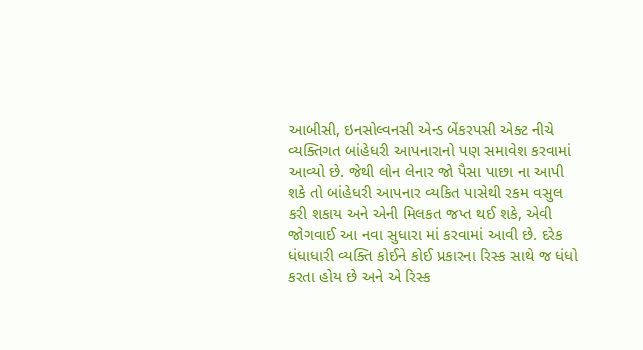આબીસી, ઇનસોલ્વનસી એન્ડ બેંકરપસી એક્ટ નીચે વ્યક્તિગત બાંહેધરી આપનારાનો પણ સમાવેશ કરવામાં આવ્યો છે. જેથી લોન લેનાર જો પૈસા પાછા ના આપી શકે તો બાંહેધરી આપનાર વ્યકિત પાસેથી રકમ વસુલ કરી શકાય અને એની મિલકત જપ્ત થઈ શકે, એવી જોગવાઈ આ નવા સુધારા માં કરવામાં આવી છે. દરેક ધંધાધારી વ્યક્તિ કોઈને કોઈ પ્રકારના રિસ્ક સાથે જ ધંધો કરતા હોય છે અને એ રિસ્ક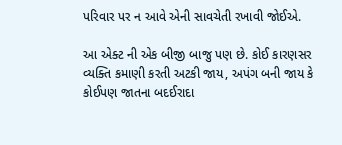પરિવાર પર ન આવે એની સાવચેતી રખાવી જોઈએ.

આ એક્ટ ની એક બીજી બાજુ પણ છે. કોઈ કારણસર વ્યક્તિ કમાણી કરતી અટકી જાય, અપંગ બની જાય કે  કોઈપણ જાતના બદઈરાદા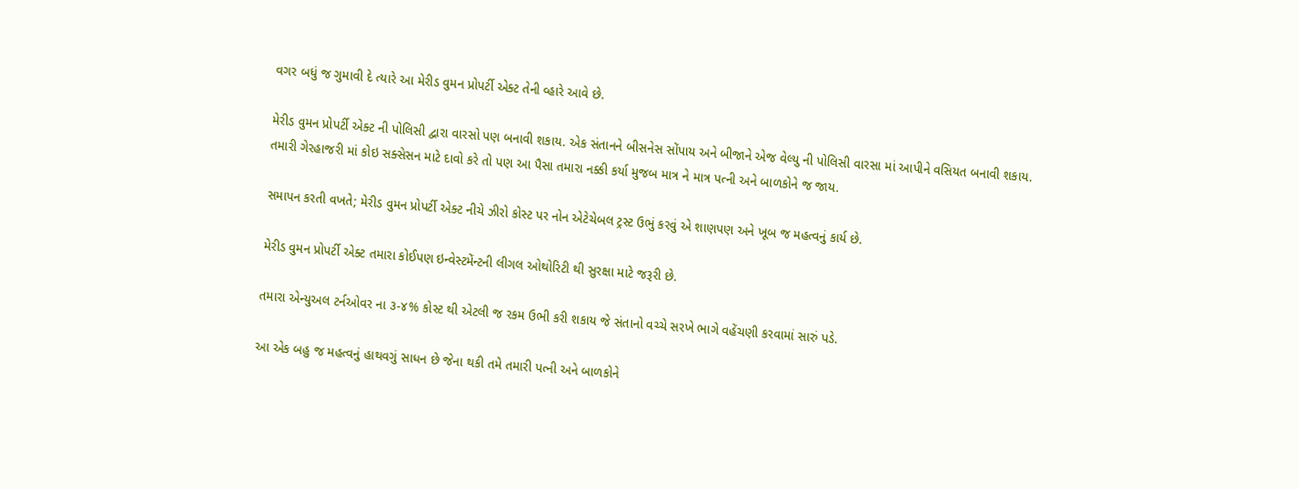વગર બધું જ ગુમાવી દે ત્યારે આ મેરીડ વુમન પ્રોપર્ટી એક્ટ તેની વ્હારે આવે છે.

મેરીડ વુમન પ્રોપર્ટી એક્ટ ની પોલિસી દ્વારા વારસો પણ બનાવી શકાય. એક સંતાનને બીસનેસ સોંપાય અને બીજાને એજ વેલ્યુ ની પોલિસી વારસા માં આપીને વસિયત બનાવી શકાય. તમારી ગેરહાજરી માં કોઇ સક્સેસન માટે દાવો કરે તો પણ આ પૈસા તમારા નક્કી કર્યા મુજબ માત્ર ને માત્ર પત્ની અને બાળકોને જ જાય.

સમાપન કરતી વખતે; મેરીડ વુમન પ્રોપર્ટી એક્ટ નીચે ઝીરો કોસ્ટ પર નોન એટેચેબલ ટ્રસ્ટ ઉભું કરવું એ શાણપણ અને ખૂબ જ મહત્વનું કાર્ય છે.

મેરીડ વુમન પ્રોપર્ટી એક્ટ તમારા કોઈપણ ઇન્વેસ્ટમેંન્ટની લીગલ ઓથોરિટી થી સુરક્ષા માટે જરૂરી છે.

તમારા એન્યુઅલ ટર્નઓવર ના ૩-૪% કોસ્ટ થી એટલી જ રકમ ઉભી કરી શકાય જે સંતાનો વચ્ચે સરખે ભાગે વહેંચણી કરવામાં સારું પડે.

આ એક બહુ જ મહત્વનું હાથવગું સાધન છે જેના થકી તમે તમારી પત્ની અને બાળકોને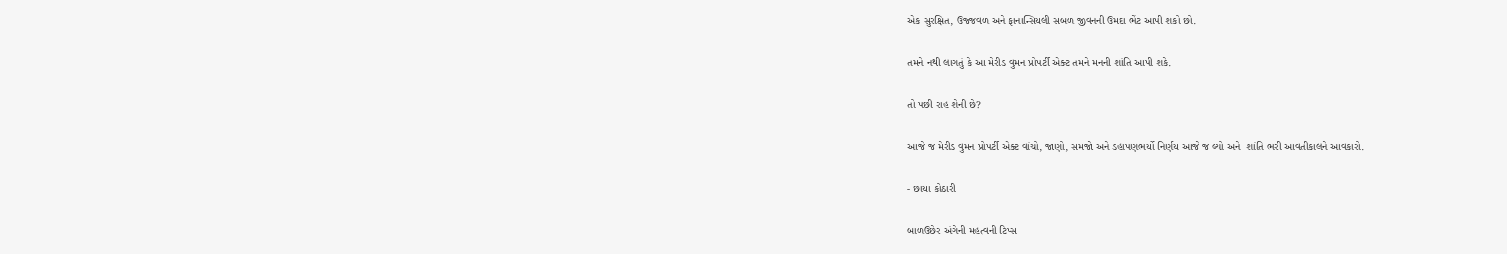એક સુરક્ષિત, ઉજ્જવળ અને ફાનાન્સિયલી સબળ જીવનની ઉમદા ભેંટ આપી શકો છો.

તમને નથી લાગતું કે આ મેરીડ વુમન પ્રોપર્ટી એક્ટ તમને મનની શાંતિ આપી શકે.

તો પછી રાહ શેની છે?

આજે જ મેરીડ વુમન પ્રોપર્ટી એક્ટ વાંચો, જાણો, સમજો અને ડહાપણભર્યો નિર્ણય આજે જ લ્યો અને  શાંતિ ભરી આવતીકાલને આવકારો.

- છાયા કોઠારી

બાળઉછેર અંગેની મહત્વની ટિપ્સ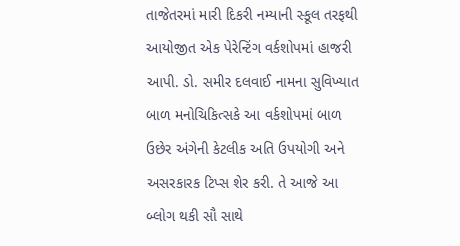તાજેતરમાં મારી દિકરી નમ્યાની સ્કૂલ તરફથી આયોજીત એક પેરેન્ટિંગ વર્કશોપમાં હાજરી આપી. ડો. સમીર દલવાઈ નામના સુવિખ્યાત બાળ મનોચિકિત્સકે આ વર્કશોપમાં બાળ ઉછેર અંગેની કેટલીક અતિ ઉપયોગી અને અસરકારક ટિપ્સ શેર કરી. તે આજે આ બ્લોગ થકી સૌ સાથે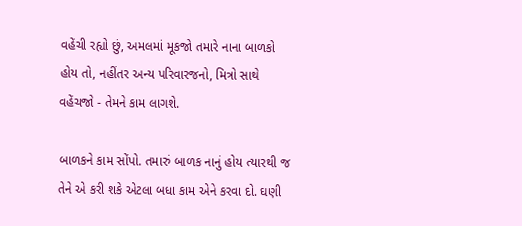વહેંચી રહ્યો છું, અમલમાં મૂકજો તમારે નાના બાળકો હોય તો, નહીંતર અન્ય પરિવારજનો, મિત્રો સાથે વહેંચજો - તેમને કામ લાગશે.

બાળકને કામ સોંપો. તમારું બાળક નાનું હોય ત્યારથી જ તેને એ કરી શકે એટલા બધા કામ એને કરવા દો. ઘણી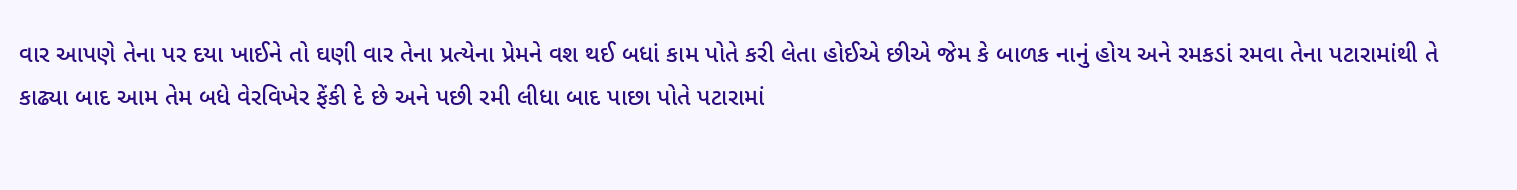વાર આપણે તેના પર દયા ખાઈને તો ઘણી વાર તેના પ્રત્યેના પ્રેમને વશ થઈ બધાં કામ પોતે કરી લેતા હોઈએ છીએ જેમ કે બાળક નાનું હોય અને રમકડાં રમવા તેના પટારામાંથી તે કાઢ્યા બાદ આમ તેમ બધે વેરવિખેર ફેંકી દે છે અને પછી રમી લીધા બાદ પાછા પોતે પટારામાં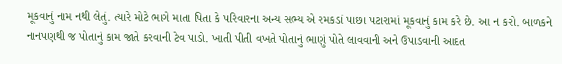મૂકવાનું નામ નથી લેતું. ત્યારે મોટે ભાગે માતા પિતા કે પરિવારના અન્ય સભ્ય એ રમકડાં પાછા પટારામાં મૂકવાનું કામ કરે છે. આ ન કરો. બાળકને નાનપણથી જ પોતાનું કામ જાતે કરવાની ટેવ પાડો. ખાતી પીતી વખતે પોતાનું ભાણું પોતે લાવવાની અને ઉપાડવાની આદત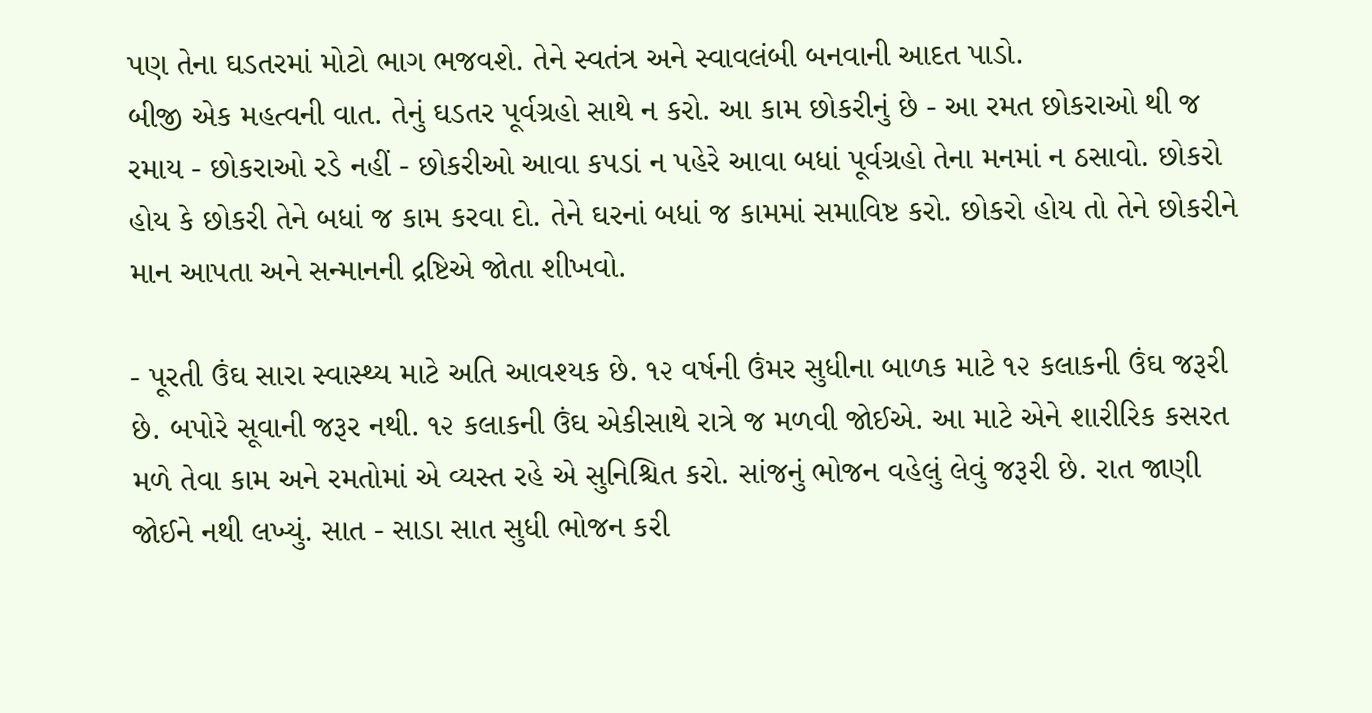પણ તેના ઘડતરમાં મોટો ભાગ ભજવશે. તેને સ્વતંત્ર અને સ્વાવલંબી બનવાની આદત પાડો.
બીજી એક મહત્વની વાત. તેનું ઘડતર પૂર્વગ્રહો સાથે ન કરો. આ કામ છોકરીનું છે - આ રમત છોકરાઓ થી જ રમાય - છોકરાઓ રડે નહીં - છોકરીઓ આવા કપડાં ન પહેરે આવા બધાં પૂર્વગ્રહો તેના મનમાં ન ઠસાવો. છોકરો હોય કે છોકરી તેને બધાં જ કામ કરવા દો. તેને ઘરનાં બધાં જ કામમાં સમાવિષ્ટ કરો. છોકરો હોય તો તેને છોકરીને માન આપતા અને સન્માનની દ્રષ્ટિએ જોતા શીખવો.

- પૂરતી ઉંઘ સારા સ્વાસ્થ્ય માટે અતિ આવશ્યક છે. ૧૨ વર્ષની ઉંમર સુધીના બાળક માટે ૧૨ કલાકની ઉંઘ જરૂરી છે. બપોરે સૂવાની જરૂર નથી. ૧૨ કલાકની ઉંઘ એકીસાથે રાત્રે જ મળવી જોઈએ. આ માટે એને શારીરિક કસરત મળે તેવા કામ અને રમતોમાં એ વ્યસ્ત રહે એ સુનિશ્ચિત કરો. સાંજનું ભોજન વહેલું લેવું જરૂરી છે. રાત જાણી જોઈને નથી લખ્યું. સાત - સાડા સાત સુધી ભોજન કરી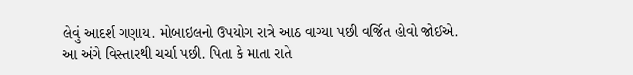લેવું આદર્શ ગણાય. મોબાઇલનો ઉપયોગ રાત્રે આઠ વાગ્યા પછી વર્જિત હોવો જોઈએ. આ અંગે વિસ્તારથી ચર્ચા પછી. પિતા કે માતા રાતે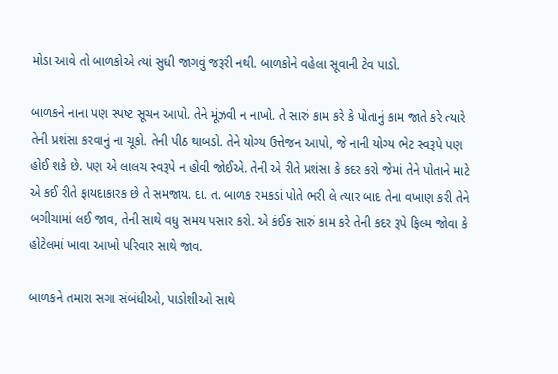મોડા આવે તો બાળકોએ ત્યાં સુધી જાગવું જરૂરી નથી. બાળકોને વહેલા સૂવાની ટેવ પાડો.

બાળકને નાના પણ સ્પષ્ટ સૂચન આપો. તેને મૂંઝવી ન નાખો. તે સારું કામ કરે કે પોતાનું કામ જાતે કરે ત્યારે તેની પ્રશંસા કરવાનું ના ચૂકો. તેની પીઠ થાબડો. તેને યોગ્ય ઉત્તેજન આપો, જે નાની યોગ્ય ભેટ સ્વરૂપે પણ હોઈ શકે છે. પણ એ લાલચ સ્વરૂપે ન હોવી જોઈએ. તેની એ રીતે પ્રશંસા કે કદર કરો જેમાં તેને પોતાને માટે એ કઈ રીતે ફાયદાકારક છે તે સમજાય. દા. ત. બાળક રમકડાં પોતે ભરી લે ત્યાર બાદ તેના વખાણ કરી તેને બગીચામાં લઈ જાવ, તેની સાથે વધુ સમય પસાર કરો. એ કંઈક સારું કામ કરે તેની કદર રૂપે ફિલ્મ જોવા કે હોટેલમાં ખાવા આખો પરિવાર સાથે જાવ.

બાળકને તમારા સગા સંબંધીઓ, પાડોશીઓ સાથે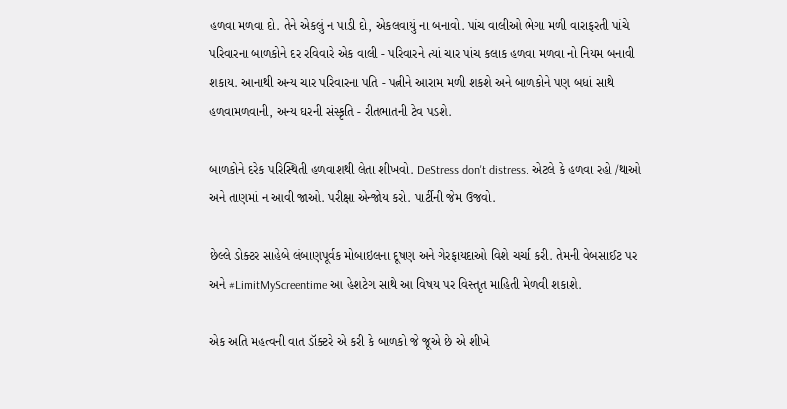હળવા મળવા દો. તેને એકલું ન પાડી દો, એકલવાયું ના બનાવો. પાંચ વાલીઓ ભેગા મળી વારાફરતી પાંચે પરિવારના બાળકોને દર રવિવારે એક વાલી - પરિવારને ત્યાં ચાર પાંચ કલાક હળવા મળવા નો નિયમ બનાવી શકાય. આનાથી અન્ય ચાર પરિવારના પતિ - પત્નીને આરામ મળી શકશે અને બાળકોને પણ બધાં સાથે હળવામળવાની, અન્ય ઘરની સંસ્કૃતિ - રીતભાતની ટેવ પડશે.

બાળકોને દરેક પરિસ્થિતી હળવાશથી લેતા શીખવો. DeStress don't distress. એટલે કે હળવા રહો /થાઓ અને તાણમાં ન આવી જાઓ. પરીક્ષા એન્જોય કરો. પાર્ટીની જેમ ઉજવો.

છેલ્લે ડોક્ટર સાહેબે લંબાણપૂર્વક મોબાઇલના દૂષણ અને ગેરફાયદાઓ વિશે ચર્ચા કરી. તેમની વેબસાઈટ પર અને #LimitMyScreentime આ હેશટેગ સાથે આ વિષય પર વિસ્તૃત માહિતી મેળવી શકાશે.

એક અતિ મહત્વની વાત ડૉક્ટરે એ કરી કે બાળકો જે જૂએ છે એ શીખે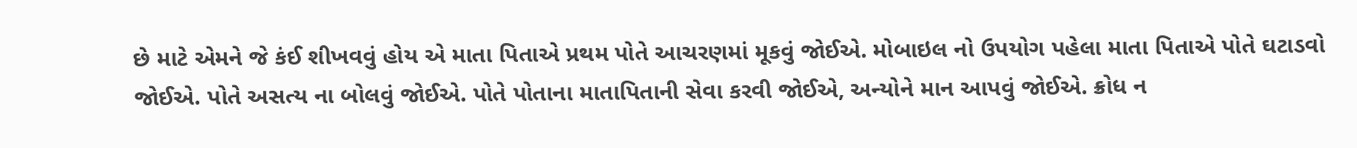છે માટે એમને જે કંઈ શીખવવું હોય એ માતા પિતાએ પ્રથમ પોતે આચરણમાં મૂકવું જોઈએ. મોબાઇલ નો ઉપયોગ પહેલા માતા પિતાએ પોતે ઘટાડવો જોઈએ. પોતે અસત્ય ના બોલવું જોઈએ. પોતે પોતાના માતાપિતાની સેવા કરવી જોઈએ, અન્યોને માન આપવું જોઈએ. ક્રોધ ન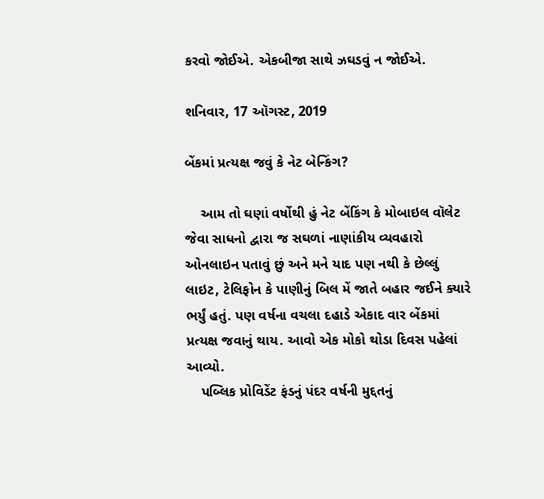કરવો જોઈએ. એકબીજા સાથે ઝઘડવું ન જોઈએ.

શનિવાર, 17 ઑગસ્ટ, 2019

બેંકમાં પ્રત્યક્ષ જવું કે નેટ બેન્કિંગ?

    આમ તો ઘણાં વર્ષોથી હું નેટ બેંકિંગ કે મોબાઇલ વૉલેટ જેવા સાધનો દ્વારા જ સઘળાં નાણાંકીય વ્યવહારો ઓનલાઇન પતાવું છું અને મને યાદ પણ નથી કે છેલ્લું લાઇટ, ટેલિફોન કે પાણીનું બિલ મેં જાતે બહાર જઈને ક્યારે ભર્યું હતું. પણ વર્ષના વચલા દહાડે એકાદ વાર બેંકમાં પ્રત્યક્ષ જવાનું થાય. આવો એક મોકો થોડા દિવસ પહેલાં આવ્યો.
    પબ્લિક પ્રોવિડેંટ ફંડનું પંદર વર્ષની મુદ્દતનું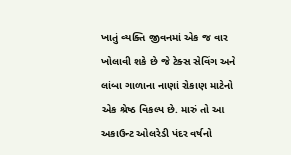ખાતું વ્યક્તિ જીવનમાં એક જ વાર ખોલાવી શકે છે જે ટેક્સ સેવિંગ અને લાંબા ગાળાના નાણાં રોકાણ માટેનો એક શ્રેષ્ઠ વિકલ્પ છે. મારું તો આ અકાઉન્ટ ઓલરેડી પંદર વર્ષનો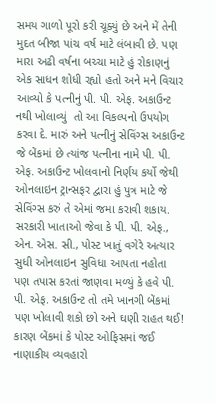સમય ગાળો પૂરો કરી ચૂક્યું છે અને મેં તેની મુદત બીજા પાંચ વર્ષ માટે લંબાવી છે. પણ મારા અઢી વર્ષના બચ્ચા માટે હું રોકાણનું એક સાધન શોધી રહ્યો હતો અને મને વિચાર આવ્યો કે પત્નીનું પી. પી. એફ. અકાઉન્ટ નથી ખોલાવ્યું  તો આ વિકલ્પનો ઉપયોગ કરવા દે. મારું અને પત્નીનું સેવિંગ્સ અકાઉન્ટ જે બેંકમાં છે ત્યાંજ પત્નીના નામે પી. પી. એફ. અકાઉન્ટ ખોલવાનો નિર્ણય કર્યો જેથી ઓનલાઇન ટ્રાન્સફર દ્વારા હું પુત્ર માટે જે સેવિંગ્સ કરું તે એમાં જમા કરાવી શકાય. સરકારી ખાતાઓ જેવા કે પી. પી. એફ., એન. એસ. સી., પોસ્ટ ખાતું વગેરે અત્યાર સુધી ઓનલાઇન સુવિધા આપતા નહોતા પણ તપાસ કરતાં જાણવા મળ્યું કે હવે પી. પી. એફ. અકાઉન્ટ તો તમે ખાનગી બેંકમાં પણ ખોલાવી શકો છો અને ઘણી રાહત થઈ! કારણ બેંકમાં કે પોસ્ટ ઓફિસમાં જઈ નાણાકીય વ્યવહારો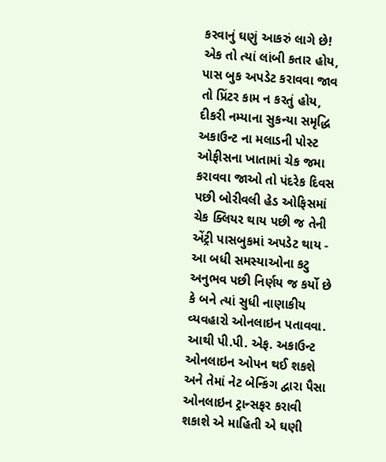કરવાનું ઘણું આકરું લાગે છે! એક તો ત્યાં લાંબી કતાર હોય, પાસ બુક અપડેટ કરાવવા જાવ તો પ્રિંટર કામ ન કરતું હોય, દીકરી નમ્યાના સુકન્યા સમૃદ્ધિ અકાઉન્ટ ના મલાડની પોસ્ટ ઓફીસના ખાતામાં ચેક જમા કરાવવા જાઓ તો પંદરેક દિવસ પછી બોરીવલી હેડ ઓફિસમાં ચેક ક્લિયર થાય પછી જ તેની એંટ્રી પાસબુકમાં અપડેટ થાય - આ બધી સમસ્યાઓના કટુ અનુભવ પછી નિર્ણય જ કર્યો છે કે બને ત્યાં સુધી નાણાકીય વ્યવહારો ઓનલાઇન પતાવવા. આથી પી.પી. એફ. અકાઉન્ટ ઓનલાઇન ઓપન થઈ શકશે અને તેમાં નેટ બેન્કિંગ દ્વારા પૈસા ઓનલાઇન ટ્રાન્સફર કરાવી શકાશે એ માહિતી એ ઘણી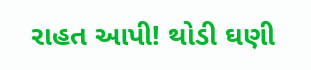રાહત આપી! થોડી ઘણી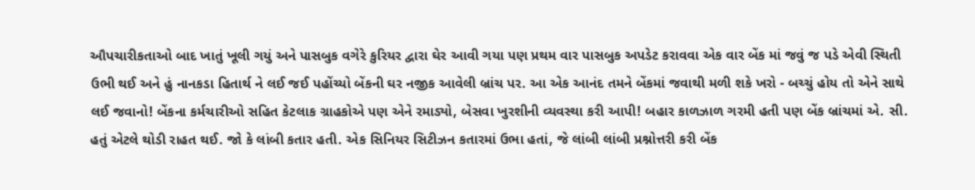ઔપચારીકતાઓ બાદ ખાતું ખૂલી ગયું અને પાસબુક વગેરે કુરિયર દ્વારા ઘેર આવી ગયા પણ પ્રથમ વાર પાસબુક અપડેટ કરાવવા એક વાર બેંક માં જવું જ પડે એવી સ્થિતી ઉભી થઈ અને હું નાનકડા હિતાર્થ ને લઈ જઈ પહોંચ્યો બેંકની ઘર નજીક આવેલી બ્રાંચ પર. આ એક આનંદ તમને બેંકમાં જવાથી મળી શકે ખરો - બચ્ચું હોય તો એને સાથે લઈ જવાનો! બેંકના કર્મચારીઓ સહિત કેટલાક ગ્રાહકોએ પણ એને રમાડ્યો, બેસવા ખુરશીની વ્યવસ્થા કરી આપી! બહાર કાળઝાળ ગરમી હતી પણ બેંક બ્રાંચમાં એ. સી. હતું એટલે થોડી રાહત થઈ. જો કે લાંબી કતાર હતી. એક સિનિયર સિટીઝન કતારમાં ઉભા હતાં, જે લાંબી લાંબી પ્રશ્નોત્તરી કરી બેંક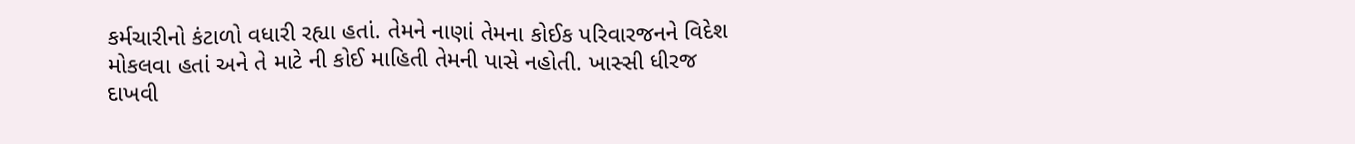કર્મચારીનો કંટાળો વધારી રહ્યા હતાં. તેમને નાણાં તેમના કોઈક પરિવારજનને વિદેશ મોકલવા હતાં અને તે માટે ની કોઈ માહિતી તેમની પાસે નહોતી. ખાસ્સી ધીરજ દાખવી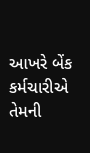આખરે બેંક કર્મચારીએ તેમની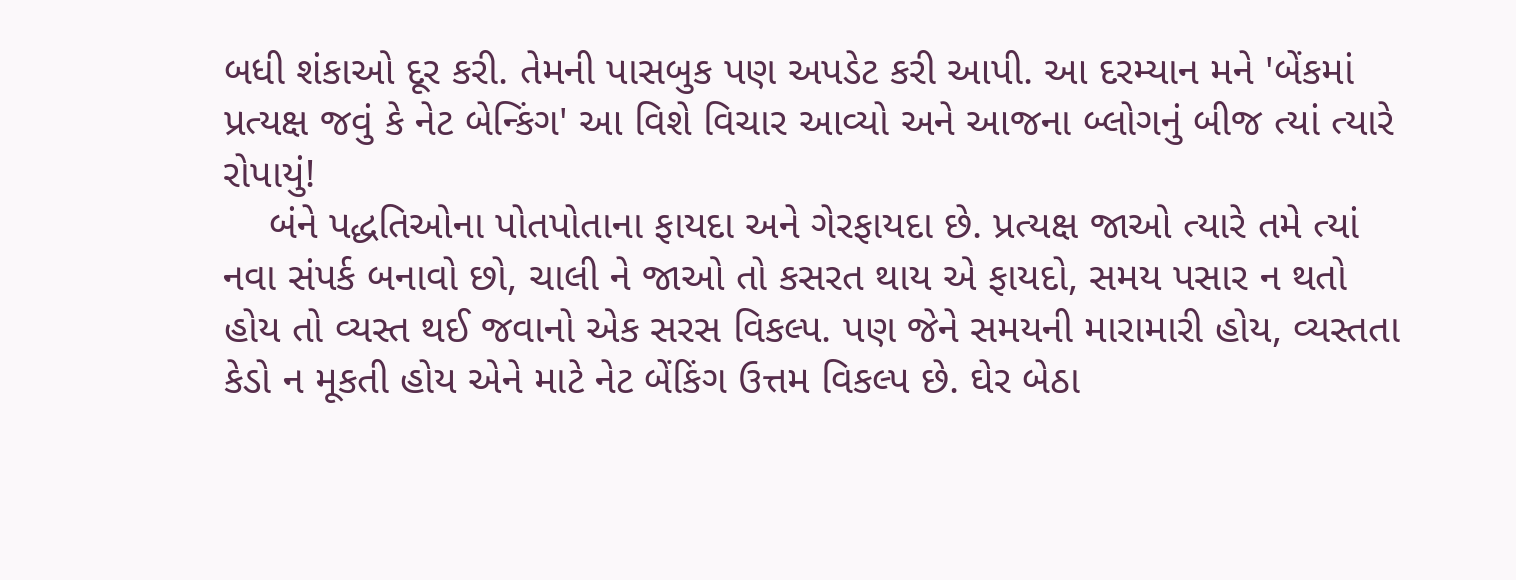બધી શંકાઓ દૂર કરી. તેમની પાસબુક પણ અપડેટ કરી આપી. આ દરમ્યાન મને 'બેંકમાં પ્રત્યક્ષ જવું કે નેટ બેન્કિંગ' આ વિશે વિચાર આવ્યો અને આજના બ્લોગનું બીજ ત્યાં ત્યારે રોપાયું!
    બંને પદ્ધતિઓના પોતપોતાના ફાયદા અને ગેરફાયદા છે. પ્રત્યક્ષ જાઓ ત્યારે તમે ત્યાં નવા સંપર્ક બનાવો છો, ચાલી ને જાઓ તો કસરત થાય એ ફાયદો, સમય પસાર ન થતો હોય તો વ્યસ્ત થઈ જવાનો એક સરસ વિકલ્પ. પણ જેને સમયની મારામારી હોય, વ્યસ્તતા કેડો ન મૂકતી હોય એને માટે નેટ બેંકિંગ ઉત્તમ વિકલ્પ છે. ઘેર બેઠા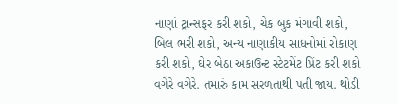નાણાં ટ્રાન્સફર કરી શકો, ચેક બુક મંગાવી શકો, બિલ ભરી શકો, અન્ય નાણાકીય સાધનોમાં રોકાણ કરી શકો, ઘેર બેઠા અકાઉન્ટ સ્ટેટમેંટ પ્રિંટ કરી શકો વગેરે વગેરે. તમારું કામ સરળતાથી પતી જાય. થોડી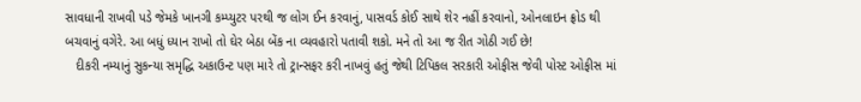સાવધાની રાખવી પડે જેમકે ખાનગી કમ્પ્યુટર પરથી જ લોગ ઈન કરવાનું, પાસવર્ડ કોઈ સાથે શેર નહીં કરવાનો, ઓનલાઇન ફ્રોડ થી બચવાનું વગેરે. આ બધું ધ્યાન રાખો તો ઘેર બેઠા બેંક ના વ્યવહારો પતાવી શકો. મને તો આ જ રીત ગોઠી ગઈ છે!
   દીકરી નમ્યાનું સુકન્યા સમૃદ્ધિ અકાઉન્ટ પણ મારે તો ટ્રાન્સફર કરી નાખવું હતું જેથી ટિપિકલ સરકારી ઓફીસ જેવી પોસ્ટ ઓફીસ માં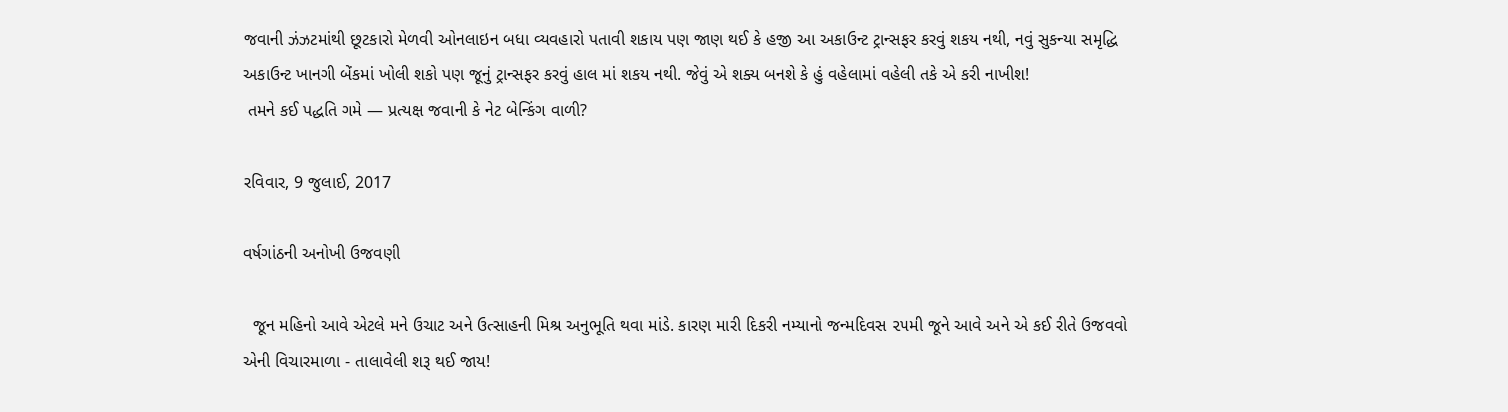જવાની ઝંઝટમાંથી છૂટકારો મેળવી ઓનલાઇન બધા વ્યવહારો પતાવી શકાય પણ જાણ થઈ કે હજી આ અકાઉન્ટ ટ્રાન્સફર કરવું શકય નથી, નવું સુકન્યા સમૃદ્ધિ અકાઉન્ટ ખાનગી બેંકમાં ખોલી શકો પણ જૂનું ટ્રાન્સફર કરવું હાલ માં શકય નથી. જેવું એ શક્ય બનશે કે હું વહેલામાં વહેલી તકે એ કરી નાખીશ!
 તમને કઈ પદ્ધતિ ગમે — પ્રત્યક્ષ જવાની કે નેટ બેન્કિંગ વાળી?

રવિવાર, 9 જુલાઈ, 2017

વર્ષગાંઠની અનોખી ઉજવણી

  જૂન મહિનો આવે એટલે મને ઉચાટ અને ઉત્સાહની મિશ્ર અનુભૂતિ થવા માંડે. કારણ મારી દિકરી નમ્યાનો જન્મદિવસ ૨૫મી જૂને આવે અને એ કઈ રીતે ઉજવવો એની વિચારમાળા - તાલાવેલી શરૂ થઈ જાય!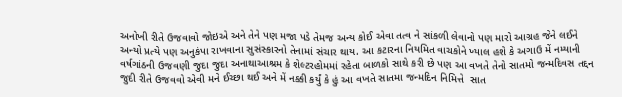અનોખી રીતે ઉજવાવો જોઇએ અને તેને પણ મજા પડે તેમજ અન્ય કોઈ એવા તત્વ ને સાંકળી લેવાનો પણ મારો આગ્રહ જેને લઈને અન્યો પ્રત્યે પણ અનુકંપા રાખવાના સુસંસ્કારનો તેનામાં સંચાર થાય. આ કટારના નિયમિત વાચકોને ખ્યાલ હશે કે અગાઉ મેં નમ્યાની વર્ષગાંઠની ઉજવણી જુદા જુદા અનાથાઆશ્રમ કે શેલ્ટરહોમમાં રહેતા બાળકો સાથે કરી છે પણ આ વખતે તેનો સાતમો જન્મદિવસ તદ્દન જુદી રીતે ઉજવવો એવી મને ઈચ્છા થઈ અને મેં નક્કી કર્યું કે હું આ વખતે સાતમા જન્મદિન નિમિત્તે  સાત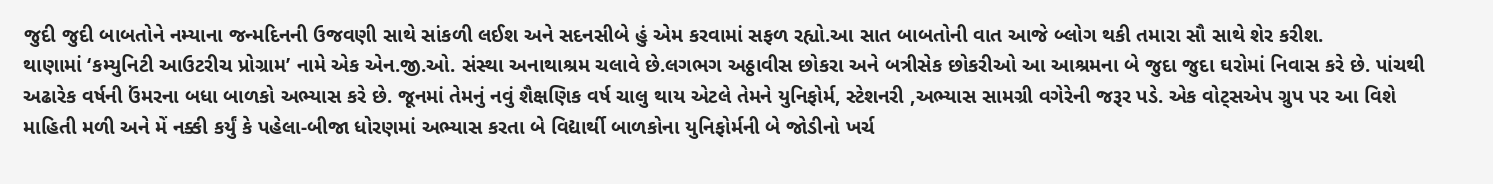જુદી જુદી બાબતોને નમ્યાના જન્મદિનની ઉજવણી સાથે સાંકળી લઈશ અને સદનસીબે હું એમ કરવામાં સફળ રહ્યો.આ સાત બાબતોની વાત આજે બ્લોગ થકી તમારા સૌ સાથે શેર કરીશ.
થાણામાં ‘કમ્યુનિટી આઉટરીચ પ્રોગ્રામ’ નામે એક એન.જી.ઓ. સંસ્થા અનાથાશ્રમ ચલાવે છે.લગભગ અઠ્ઠાવીસ છોકરા અને બત્રીસેક છોકરીઓ આ આશ્રમના બે જુદા જુદા ઘરોમાં નિવાસ કરે છે. પાંચથી અઢારેક વર્ષની ઉંમરના બધા બાળકો અભ્યાસ કરે છે. જૂનમાં તેમનું નવું શૈક્ષણિક વર્ષ ચાલુ થાય એટલે તેમને યુનિફોર્મ, સ્ટેશનરી ,અભ્યાસ સામગ્રી વગેરેની જરૂર પડે. એક વોટ્સએપ ગ્રુપ પર આ વિશે માહિતી મળી અને મેં નક્કી કર્યું કે પહેલા-બીજા ધોરણમાં અભ્યાસ કરતા બે વિદ્યાર્થી બાળકોના યુનિફોર્મની બે જોડીનો ખર્ચ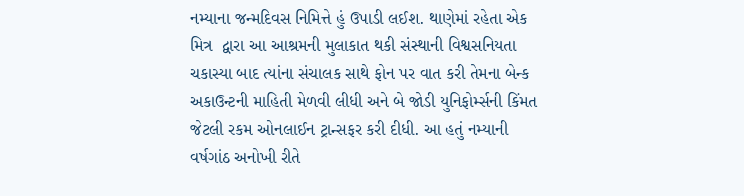નમ્યાના જન્મદિવસ નિમિત્તે હું ઉપાડી લઈશ. થાણેમાં રહેતા એક મિત્ર  દ્વારા આ આશ્રમની મુલાકાત થકી સંસ્થાની વિશ્વસનિયતા ચકાસ્યા બાદ ત્યાંના સંચાલક સાથે ફોન પર વાત કરી તેમના બેન્ક અકાઉન્ટની માહિતી મેળવી લીધી અને બે જોડી યુનિફોર્મ્સની કિંમત જેટલી રકમ ઓનલાઈન ટ્રાન્સફર કરી દીધી. આ હતું નમ્યાની વર્ષગાંઠ અનોખી રીતે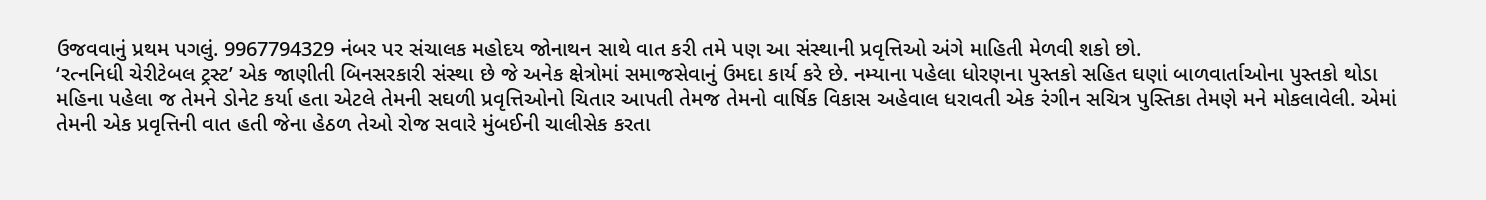ઉજવવાનું પ્રથમ પગલું. 9967794329 નંબર પર સંચાલક મહોદય જોનાથન સાથે વાત કરી તમે પણ આ સંસ્થાની પ્રવૃત્તિઓ અંગે માહિતી મેળવી શકો છો.
‘રત્નનિધી ચેરીટેબલ ટ્રસ્ટ’ એક જાણીતી બિનસરકારી સંસ્થા છે જે અનેક ક્ષેત્રોમાં સમાજસેવાનું ઉમદા કાર્ય કરે છે. નમ્યાના પહેલા ધોરણના પુસ્તકો સહિત ઘણાં બાળવાર્તાઓના પુસ્તકો થોડા મહિના પહેલા જ તેમને ડોનેટ કર્યા હતા એટલે તેમની સઘળી પ્રવૃત્તિઓનો ચિતાર આપતી તેમજ તેમનો વાર્ષિક વિકાસ અહેવાલ ધરાવતી એક રંગીન સચિત્ર પુસ્તિકા તેમણે મને મોકલાવેલી. એમાં તેમની એક પ્રવૃત્તિની વાત હતી જેના હેઠળ તેઓ રોજ સવારે મુંબઈની ચાલીસેક કરતા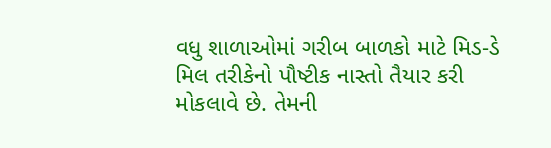વધુ શાળાઓમાં ગરીબ બાળકો માટે મિડ-ડે મિલ તરીકેનો પૌષ્ટીક નાસ્તો તૈયાર કરી મોકલાવે છે. તેમની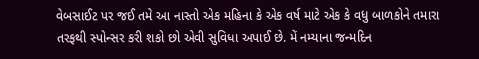વેબસાઈટ પર જઈ તમે આ નાસ્તો એક મહિના કે એક વર્ષ માટે એક કે વધુ બાળકોને તમારા તરફથી સ્પોન્સર કરી શકો છો એવી સુવિધા અપાઈ છે. મેં નમ્યાના જન્મદિન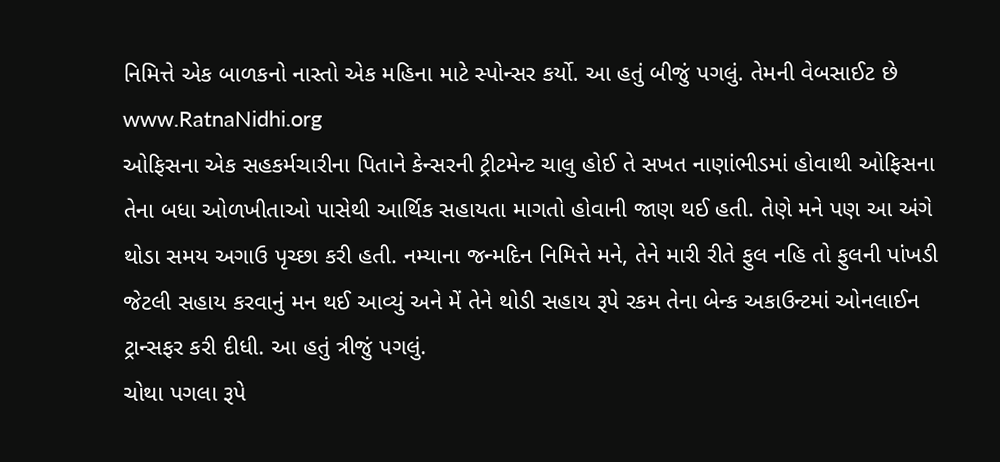નિમિત્તે એક બાળકનો નાસ્તો એક મહિના માટે સ્પોન્સર કર્યો. આ હતું બીજું પગલું. તેમની વેબસાઈટ છે www.RatnaNidhi.org
ઓફિસના એક સહકર્મચારીના પિતાને કેન્સરની ટ્રીટમેન્ટ ચાલુ હોઈ તે સખત નાણાંભીડમાં હોવાથી ઓફિસના તેના બધા ઓળખીતાઓ પાસેથી આર્થિક સહાયતા માગતો હોવાની જાણ થઈ હતી. તેણે મને પણ આ અંગે થોડા સમય અગાઉ પૃચ્છા કરી હતી. નમ્યાના જન્મદિન નિમિત્તે મને, તેને મારી રીતે ફુલ નહિ તો ફુલની પાંખડી જેટલી સહાય કરવાનું મન થઈ આવ્યું અને મેં તેને થોડી સહાય રૂપે રકમ તેના બેન્ક અકાઉન્ટમાં ઓનલાઈન ટ્રાન્સફર કરી દીધી. આ હતું ત્રીજું પગલું.
ચોથા પગલા રૂપે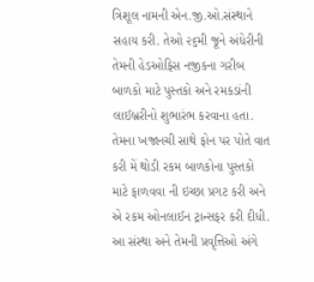ત્રિશૂલ નામની એન.જી.ઓ.સંસ્થાને સહાય કરી. તેઓ ૨૬મી જૂને અંધેરીની તેમની હેડઓફિસ નજીકના ગરીબ બાળકો માટે પુસ્તકો અને રમકડાંની  લાઈબ્રરીનો શુભારંભ કરવાના હતા. તેમના ખજાનચી સાથે ફોન પર પોતે વાત કરી મેં થોડી રકમ બાળકોના પુસ્તકો માટે ફાળવવા ની ઇચ્છા પ્રગટ કરી અને એ રકમ ઓનલાઈન ટ્રાન્સફર કરી દીધી. આ સંસ્થા અને તેમની પ્રવૃત્તિઓ અંગે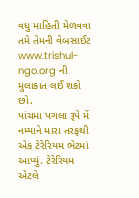વધુ માહિતી મેળવવા તમે તેમની વેબસાઈટ www.trishul-ngo.org ની મુલાકાત લઈ શકો છો.
પાંચમા પગલા રૂપે મેં નમ્યાને મારા તરફથી એક ટેરેરિયમ ભેટમાં આપ્યું. ટેરેરિયમ એટલે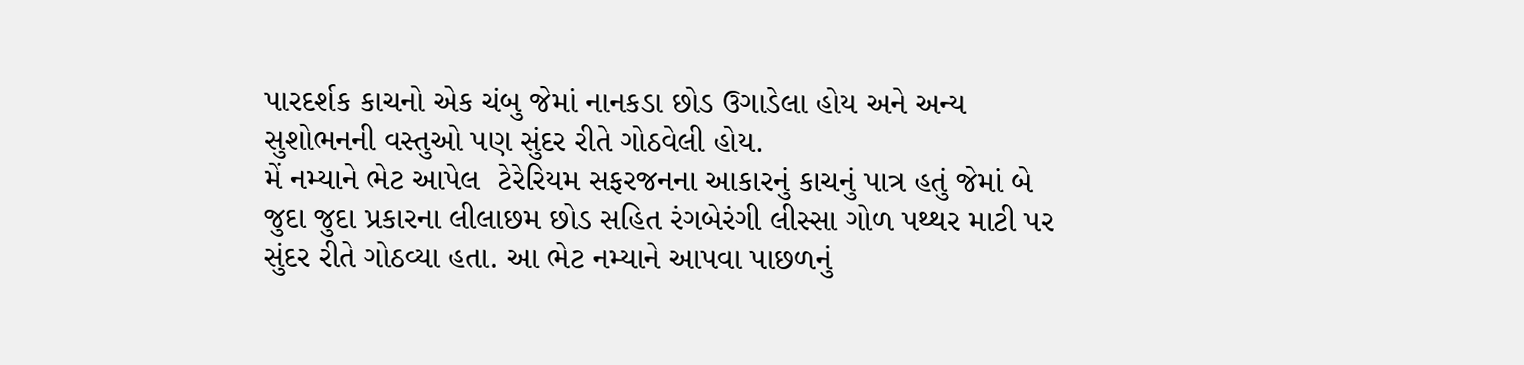પારદર્શક કાચનો એક ચંબુ જેમાં નાનકડા છોડ ઉગાડેલા હોય અને અન્ય સુશોભનની વસ્તુઓ પણ સુંદર રીતે ગોઠવેલી હોય.
મેં નમ્યાને ભેટ આપેલ  ટેરેરિયમ સફરજનના આકારનું કાચનું પાત્ર હતું જેમાં બે જુદા જુદા પ્રકારના લીલાછમ છોડ સહિત રંગબેરંગી લીસ્સા ગોળ પથ્થર માટી પર સુંદર રીતે ગોઠવ્યા હતા. આ ભેટ નમ્યાને આપવા પાછળનું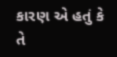કારણ એ હતું કે તે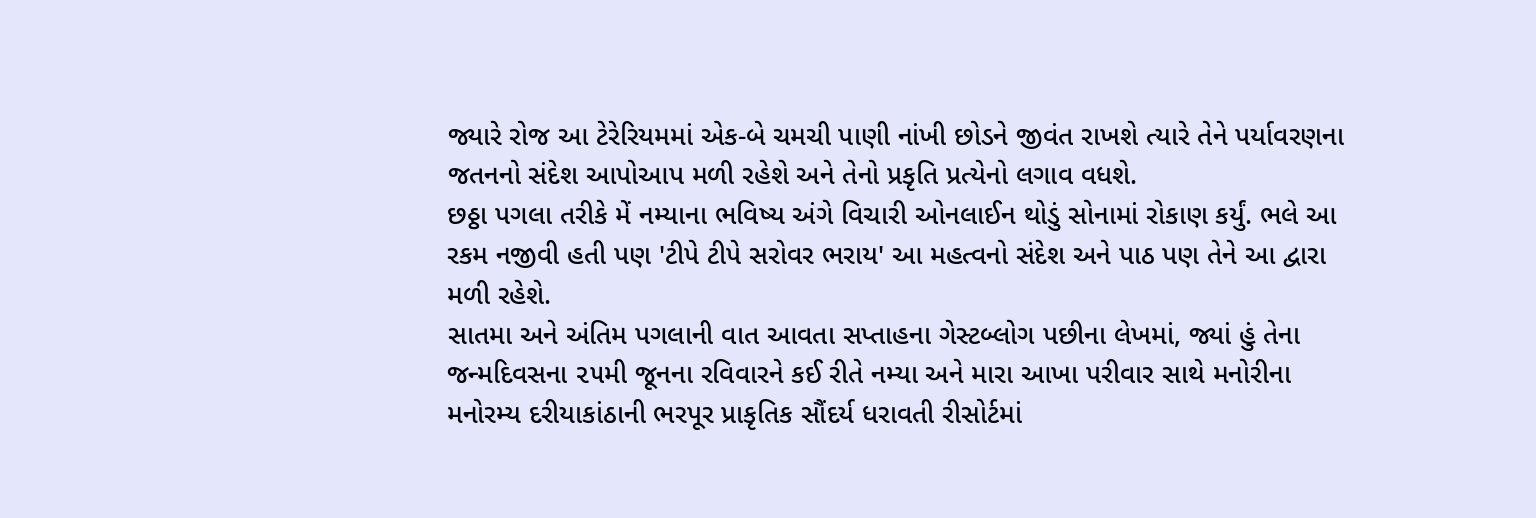જ્યારે રોજ આ ટેરેરિયમમાં એક-બે ચમચી પાણી નાંખી છોડને જીવંત રાખશે ત્યારે તેને પર્યાવરણના જતનનો સંદેશ આપોઆપ મળી રહેશે અને તેનો પ્રકૃતિ પ્રત્યેનો લગાવ વધશે.
છઠ્ઠા પગલા તરીકે મેં નમ્યાના ભવિષ્ય અંગે વિચારી ઓનલાઈન થોડું સોનામાં રોકાણ કર્યું. ભલે આ રકમ નજીવી હતી પણ 'ટીપે ટીપે સરોવર ભરાય' આ મહત્વનો સંદેશ અને પાઠ પણ તેને આ દ્વારા મળી રહેશે.
સાતમા અને અંતિમ પગલાની વાત આવતા સપ્તાહના ગેસ્ટબ્લોગ પછીના લેખમાં, જ્યાં હું તેના જન્મદિવસના ૨૫મી જૂનના રવિવારને કઈ રીતે નમ્યા અને મારા આખા પરીવાર સાથે મનોરીના મનોરમ્ય દરીયાકાંઠાની ભરપૂર પ્રાકૃતિક સૌંદર્ય ધરાવતી રીસોર્ટમાં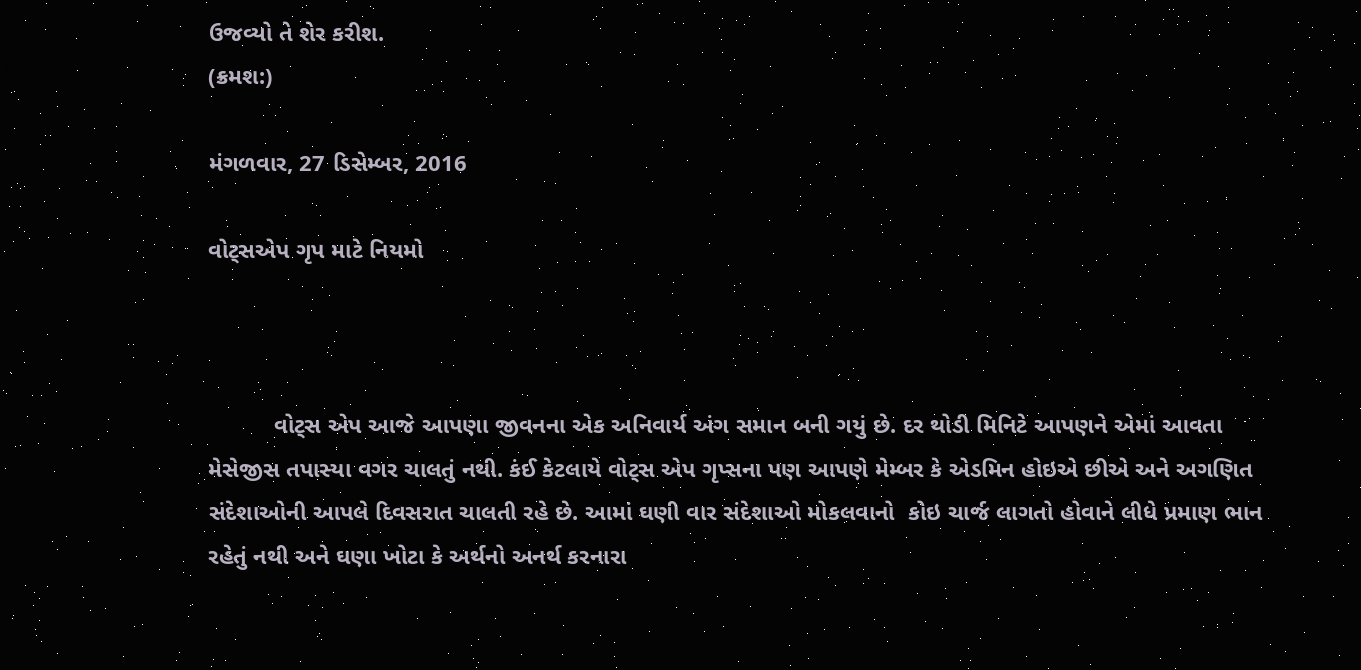ઉજવ્યો તે શેર કરીશ.
(ક્રમશ:)

મંગળવાર, 27 ડિસેમ્બર, 2016

વોટ્સએપ ગૃપ માટે નિયમો



          વોટ્સ એપ આજે આપણા જીવનના એક અનિવાર્ય અંગ સમાન બની ગયું છે. દર થોડી મિનિટે આપણને એમાં આવતા મેસેજીસ તપાસ્યા વગર ચાલતું નથી. કંઈ કેટલાયે વોટ્સ એપ ગૃપ્સના પણ આપણે મેમ્બર કે એડમિન હોઇએ છીએ અને અગણિત સંદેશાઓની આપલે દિવસરાત ચાલતી રહે છે. આમાં ઘણી વાર સંદેશાઓ મોકલવાનો  કોઇ ચાર્જ લાગતો હોવાને લીધે પ્રમાણ ભાન રહેતું નથી અને ઘણા ખોટા કે અર્થનો અનર્થ કરનારા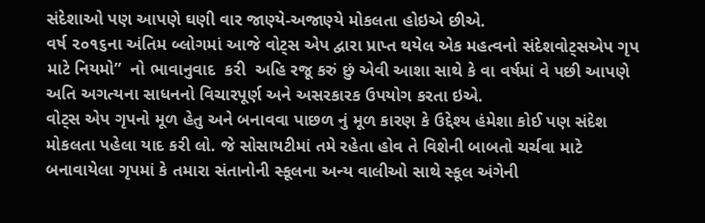સંદેશાઓ પણ આપણે ઘણી વાર જાણ્યે-અજાણ્યે મોકલતા હોઇએ છીએ.
વર્ષ ૨૦૧૬ના અંતિમ બ્લોગમાં આજે વોટ્સ એપ દ્વારા પ્રાપ્ત થયેલ એક મહત્વનો સંદેશવોટ્સએપ ગૃપ માટે નિયમો”  નો ભાવાનુવાદ  કરી  અહિ રજૂ કરું છું એવી આશા સાથે કે વા વર્ષમાં વે પછી આપણે અતિ અગત્યના સાધનનો વિચારપૂર્ણ અને અસરકારક ઉપયોગ કરતા ઇએ.
વોટ્સ એપ ગૃપનો મૂળ હેતુ અને બનાવવા પાછળ નું મૂળ કારણ કે ઉદ્દેશ્ય હંમેશા કોઈ પણ સંદેશ મોકલતા પહેલા યાદ કરી લો. જે સોસાયટીમાં તમે રહેતા હોવ તે વિશેની બાબતો ચર્ચવા માટે બનાવાયેલા ગૃપમાં કે તમારા સંતાનોની સ્કૂલના અન્ય વાલીઓ સાથે સ્કૂલ અંગેની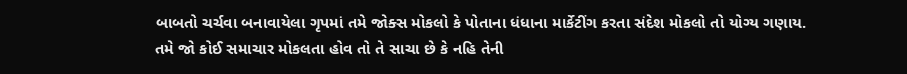બાબતો ચર્ચવા બનાવાયેલા ગૃપમાં તમે જોક્સ મોકલો કે પોતાના ધંધાના માર્કેટીંગ કરતા સંદેશ મોકલો તો યોગ્ય ગણાય.
તમે જો કોઈ સમાચાર મોકલતા હોવ તો તે સાચા છે કે નહિ તેની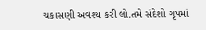ચકાસણી અવશ્ય કરી લો.તમે સંદેશો ગૃપમાં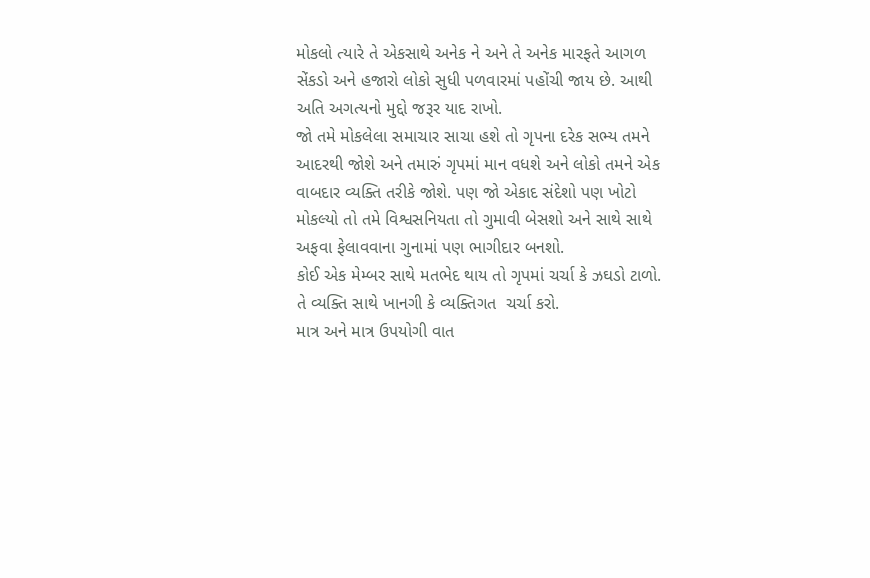મોકલો ત્યારે તે એકસાથે અનેક ને અને તે અનેક મારફતે આગળ સેંકડો અને હજારો લોકો સુધી પળવારમાં પહોંચી જાય છે. આથી અતિ અગત્યનો મુદ્દો જરૂર યાદ રાખો.
જો તમે મોકલેલા સમાચાર સાચા હશે તો ગૃપના દરેક સભ્ય તમને આદરથી જોશે અને તમારું ગૃપમાં માન વધશે અને લોકો તમને એક વાબદાર વ્યક્તિ તરીકે જોશે. પણ જો એકાદ સંદેશો પણ ખોટો મોકલ્યો તો તમે વિશ્વસનિયતા તો ગુમાવી બેસશો અને સાથે સાથે અફવા ફેલાવવાના ગુનામાં પણ ભાગીદાર બનશો.
કોઈ એક મેમ્બર સાથે મતભેદ થાય તો ગૃપમાં ચર્ચા કે ઝઘડો ટાળો. તે વ્યક્તિ સાથે ખાનગી કે વ્યક્તિગત  ચર્ચા કરો.
માત્ર અને માત્ર ઉપયોગી વાત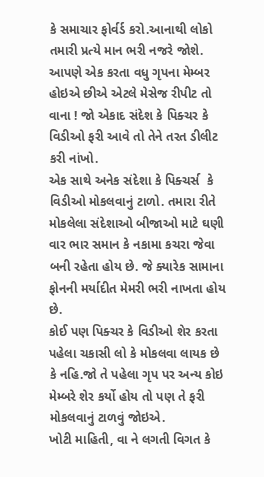કે સમાચાર ફોર્વર્ડ કરો.આનાથી લોકો તમારી પ્રત્યે માન ભરી નજરે જોશે.
આપણે એક કરતા વધુ ગૃપના મેમ્બર હોઇએ છીએ એટલે મેસેજ રીપીટ તો વાના ! જો એકાદ સંદેશ કે પિક્ચર કે વિડીઓ ફરી આવે તો તેને તરત ડીલીટ કરી નાંખો.
એક સાથે અનેક સંદેશા કે પિક્ચર્સ  કે વિડીઓ મોકલવાનું ટાળો. તમારા રીતે મોકલેલા સંદેશાઓ બીજાઓ માટે ઘણી વાર ભાર સમાન કે નકામા કચરા જેવા બની રહેતા હોય છે. જે ક્યારેક સામાના ફોનની મર્યાદીત મેમરી ભરી નાખતા હોય છે.
કોઈ પણ પિક્ચર કે વિડીઓ શેર કરતા પહેલા ચકાસી લો કે મોકલવા લાયક છે કે નહિ.જો તે પહેલા ગૃપ પર અન્ય કોઇ  મેમ્બરે શેર કર્યો હોય તો પણ તે ફરી મોકલવાનું ટાળવું જોઇએ.
ખોટી માહિતી, વા ને લગતી વિગત કે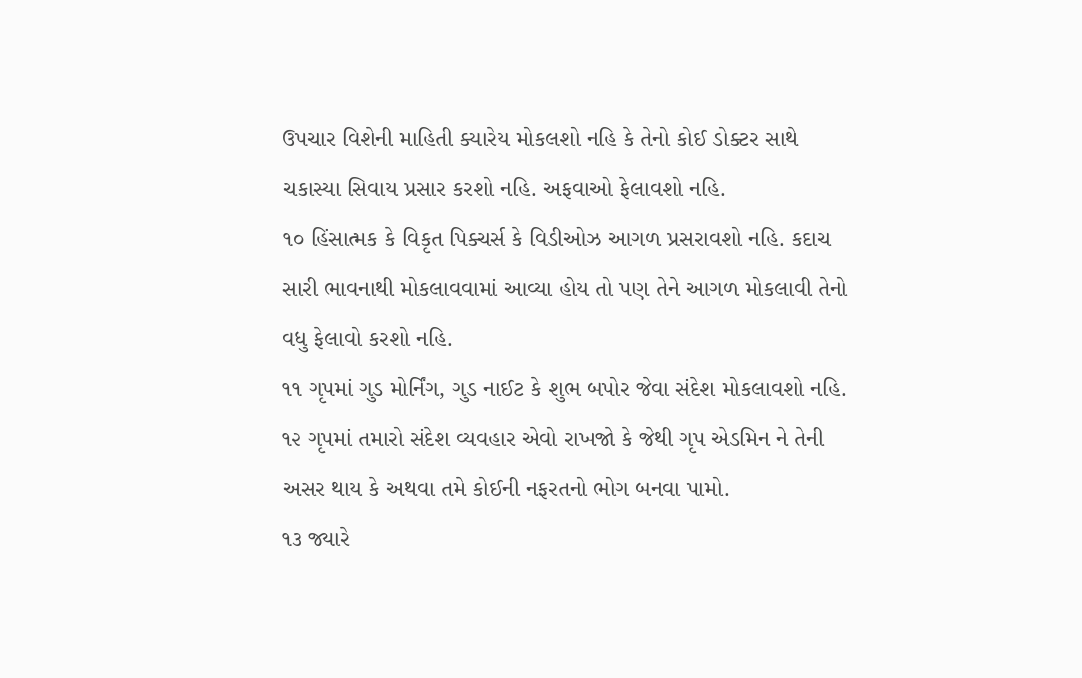ઉપચાર વિશેની માહિતી ક્યારેય મોકલશો નહિ કે તેનો કોઈ ડોક્ટર સાથે ચકાસ્યા સિવાય પ્રસાર કરશો નહિ. અફવાઓ ફેલાવશો નહિ.
૧૦ હિંસાત્મક કે વિકૃત પિક્ચર્સ કે વિડીઓઝ આગળ પ્રસરાવશો નહિ. કદાચ સારી ભાવનાથી મોકલાવવામાં આવ્યા હોય તો પણ તેને આગળ મોકલાવી તેનો વધુ ફેલાવો કરશો નહિ.
૧૧ ગૃપમાં ગુડ મોર્નિંગ, ગુડ નાઈટ કે શુભ બપોર જેવા સંદેશ મોકલાવશો નહિ.
૧૨ ગૃપમાં તમારો સંદેશ વ્યવહાર એવો રાખજો કે જેથી ગૃપ એડમિન ને તેની અસર થાય કે અથવા તમે કોઈની નફરતનો ભોગ બનવા પામો.
૧૩ જ્યારે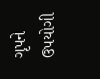ગૃપને ઉપયોગી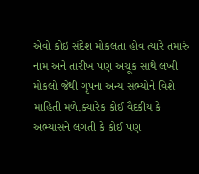એવો કોઇ સંદેશ મોકલતા હોવ ત્યારે તમારું નામ અને તારીખ પણ અચૂક સાથે લખી મોકલો જેથી ગૃપના અન્ય સભ્યોને વિશે માહિતી મળે.ક્યારેક કોઈ વૈદકીય કે અભ્યાસને લગતી કે કોઈ પણ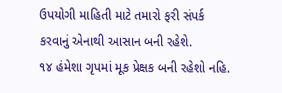ઉપયોગી માહિતી માટે તમારો ફરી સંપર્ક કરવાનું એનાથી આસાન બની રહેશે.
૧૪ હંમેશા ગૃપમાં મૂક પ્રેક્ષક બની રહેશો નહિ.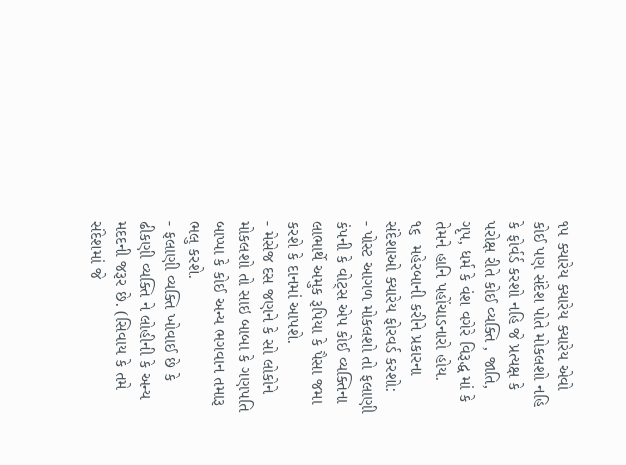૧૫ ક્યારેય ક્યારેય ક્યારેય એવો કોઈ પણ સંદેશ પોતે મોકલશો નહિ કે ફોર્વર્ડ કરશો નહિ જે પ્રત્યક્ષ કે પરોક્ષ રીતે કોઈ વ્યક્તિ , જાતિ, ગૃપ, ધર્મ કે વંશ વગેરે વિરૂદ્ધ માં કે તેમને હાનિ પહોંચાડનારો હોય.
૧૬  મહેરબાની કરીને પ્રકારના સંદેશાઓ ક્યારેય ફોરવર્ડ કરશો:
- પોસ્ટ આગળ મોકલશો તો ફલાણી કંપની કે વોટ્સ એપ કોઈ વ્યક્તિના લાભાર્થે અમુક રૂપિયા કે પૈસા જમા કરશે કે દાનમાં આપશે.
- મેસેજ દસ જણને કે સો લોકોને મોકલશો તો સાઇ બાબા કે ગણપતિ બાપ્પા કે કોઈ અન્ય ભગવાન તમારૂ ભલુ કરશે.
- ફલાણી વ્યક્તિ ખોવાઈ છે કે ઢીકણી વ્યક્તિ ને લોહીની કે અન્ય મદદની જરૂર છે. (સિવાય કે તમે સંદેશમાં જે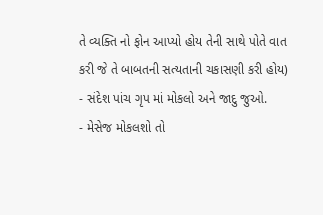તે વ્યક્તિ નો ફોન આપ્યો હોય તેની સાથે પોતે વાત કરી જે તે બાબતની સત્યતાની ચકાસણી કરી હોય)
- સંદેશ પાંચ ગૃપ માં મોકલો અને જાદુ જુઓ.
- મેસેજ મોકલશો તો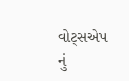વોટ્સએપ નું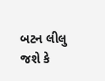બટન લીલુ જશે કે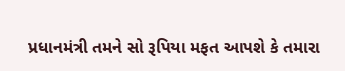પ્રધાનમંત્રી તમને સો રૂપિયા મફત આપશે કે તમારા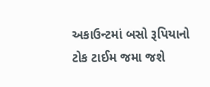અકાઉન્ટમાં બસો રૂપિયાનો ટોક ટાઈમ જમા જશે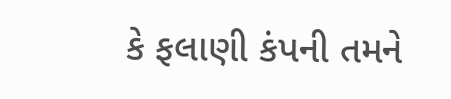કે ફલાણી કંપની તમને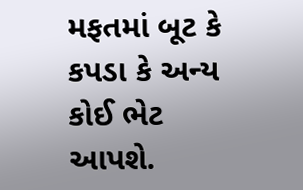મફતમાં બૂટ કે કપડા કે અન્ય કોઈ ભેટ આપશે.